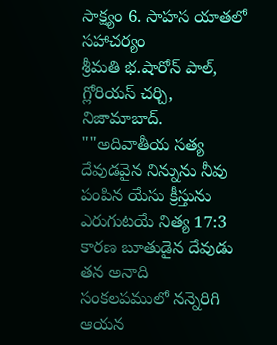సాక్ష్యం 6. సాహస యాతలో సహాచర్యం
శ్రీమతి భ.షారోన్ పాల్,
గ్లోరియస్ చర్చి, నిజామాబాద్.
""అదివాతీయ సత్య దేవుడవైన నిన్నును నీవు పంపిన యేసు క్రీస్తును ఎరుగుటయే నిత్య 17:3
కారణ బూతుడైన దేవుడు తన అనాది
సంకలపములో నన్నెరిగి ఆయన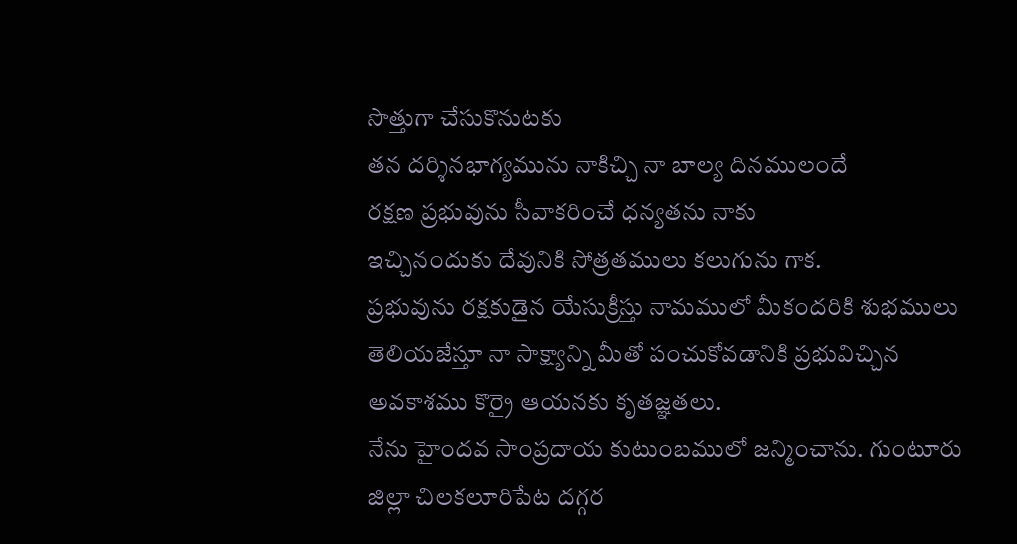సొత్తుగా చేసుకొనుటకు
తన దర్శినభాగ్యమును నాకిచ్చి నా బాల్య దినములందే
రక్షణ ప్రభువును సీవాకరించే ధన్యతను నాకు
ఇచ్చినందుకు దేవునికి సోత్రతములు కలుగును గాక.
ప్రభువును రక్షకుడైన యేసుక్రీస్తు నామములో మీకందరికి శుభములు తెలియజేస్తూ నా సాక్ష్యాన్ని మీతో పంచుకోవడానికి ప్రభువిచ్చిన అవకాశము కొర్రై ఆయనకు కృతజ్ఞతలు.
నేను హైందవ సాంప్రదాయ కుటుంబములో జన్మించాను. గుంటూరు జిల్లా చిలకలూరిపేట దగ్గర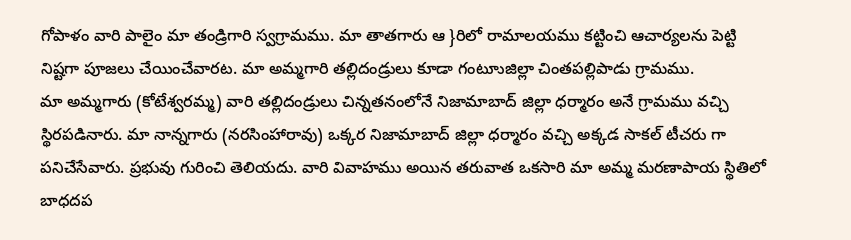గోపాళం వారి పాలైం మా తండ్రిగారి స్వగ్రామము. మా తాతగారు ఆ }రిలో రామాలయము కట్టించి ఆచార్యలను పెట్టి నిష్టగా పూజలు చేయించేవారట. మా అమ్మగారి తల్లిదండ్రులు కూడా గంటూుజిల్లా చింతపల్లిపాడు గ్రామము.
మా అమ్మగారు (కోటేశ్వరమ్మ) వారి తల్లిదండ్రులు చిన్నతనంలోనే నిజామాబాద్ జిల్లా ధర్మారం అనే గ్రామము వచ్చి స్థిరపడినారు. మా నాన్నగారు (నరసింహారావు) ఒక్కర నిజామాబాద్ జిల్లా ధర్మారం వచ్చి అక్కడ సాకల్ టీచరు గా పనిచేసేవారు. ప్రభువు గురించి తెలియదు. వారి వివాహము అయిన తరువాత ఒకసారి మా అమ్మ మరణాపాయ స్థితిలో బాధదప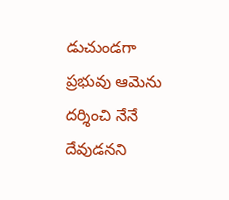డుచుండగా ప్రభువు ఆమెను దర్శించి నేనే దేవుడనని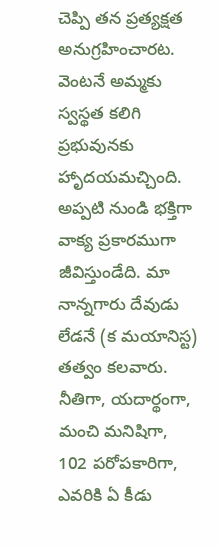చెప్పి తన ప్రత్యక్షత అనుగ్రహించారట. వెంటనే అమ్మకు స్వస్థత కలిగి ప్రభువునకు హాృదయమచ్చింది. అప్పటి నుండి భక్తిగా వాక్య ప్రకారముగా జీవిస్తుండేది. మా నాన్నగారు దేవుడు లేడనే (క మయానిస్ట) తత్వం కలవారు. నీతిగా, యదార్థంగా, మంచి మనిషిగా,
102 పరోపకారిగా, ఎవరికి ఏ కీడు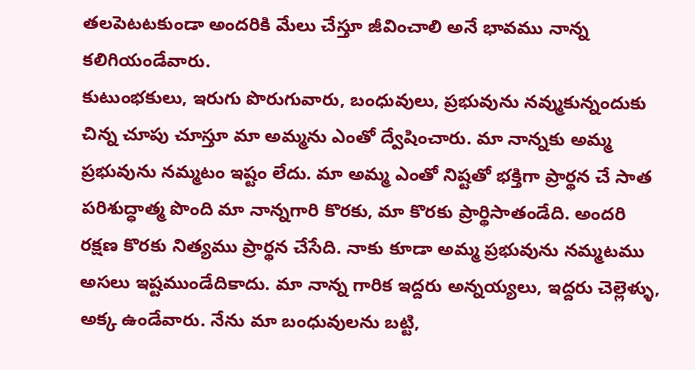తలపెటటకుండా అందరికి మేలు చేస్తూ జీవించాలి అనే భావము నాన్న కలిగియండేవారు.
కుటుంభకులు, ఇరుగు పొరుగువారు, బంధువులు, ప్రభువును నవ్ముకున్నందుకు చిన్న చూపు చూస్తూ మా అమ్మను ఎంతో ద్వేషించారు. మా నాన్నకు అమ్మ ప్రభువును నమ్మటం ఇష్టం లేదు. మా అమ్మ ఎంతో నిష్టతో భక్తిగా ప్రార్థన చే సాత పరిశుద్ధాత్మ పొంది మా నాన్నగారి కొరకు, మా కొరకు ప్రార్థిసాతండేది. అందరి రక్షణ కొరకు నిత్యము ప్రార్థన చేసేది. నాకు కూడా అమ్మ ప్రభువును నమ్మటము అసలు ఇష్టముండేదికాదు. మా నాన్న గారిక ఇద్దరు అన్నయ్యలు, ఇద్దరు చెల్లెళ్ళు, అక్క ఉండేవారు. నేను మా బంధువులను బట్టి,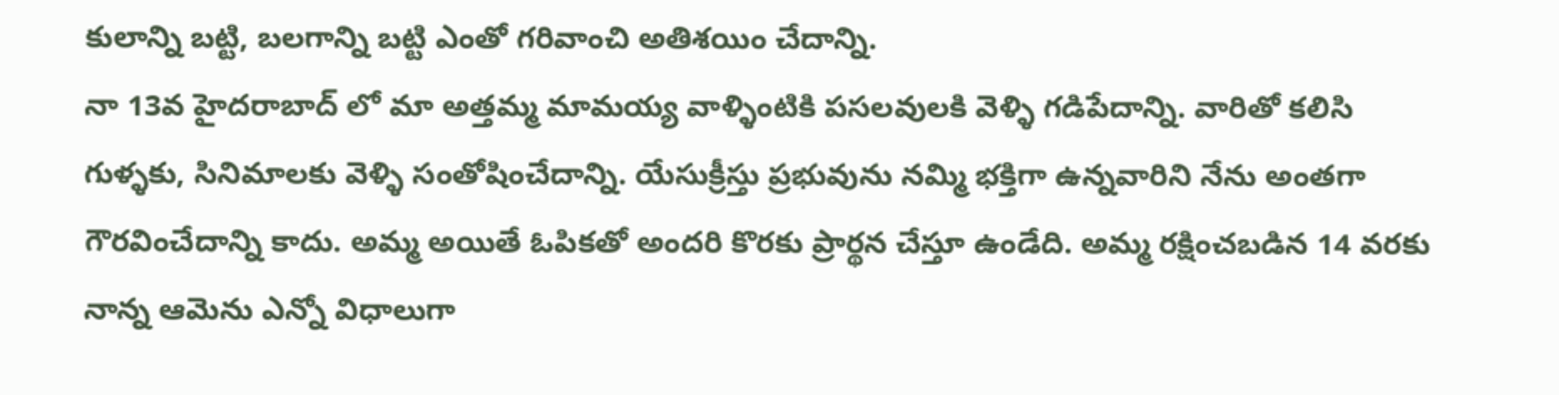కులాన్ని బట్టి, బలగాన్ని బట్టి ఎంతో గరివాంచి అతిశయిం చేదాన్ని.
నా 13వ హైదరాబాద్ లో మా అత్తమ్మ మామయ్య వాళ్ళింటికి పసలవులకి వెళ్ళి గడిపేదాన్ని. వారితో కలిసి గుళ్ళకు, సినిమాలకు వెళ్ళి సంతోషించేదాన్ని. యేసుక్రీస్తు ప్రభువును నమ్మి భక్తిగా ఉన్నవారిని నేను అంతగా గౌరవించేదాన్ని కాదు. అమ్మ అయితే ఓపికతో అందరి కొరకు ప్రార్థన చేస్తూ ఉండేది. అమ్మ రక్షించబడిన 14 వరకు నాన్న ఆమెను ఎన్నో విధాలుగా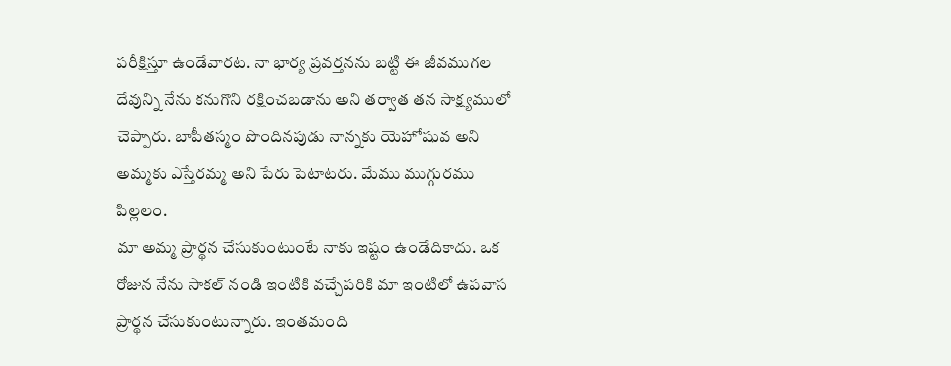పరీక్షిస్తూ ఉండేవారట. నా భార్య ప్రవర్తనను బట్టి ఈ జీవముగల దేవున్ని నేను కనుగొని రక్షించబడాను అని తర్వాత తన సాక్ష్యములో చెప్పారు. బాపీతస్మం పొందినపుడు నాన్నకు యెహోషువ అని అమ్మకు ఎస్తేరమ్మ అని పేరు పెటాటరు. మేము ముగ్గురము పిల్లలం.
మా అమ్మ ప్రార్థన చేసుకుంటుంటే నాకు ఇష్టం ఉండేదికాదు. ఒక రోజున నేను సాకల్ నండి ఇంటికి వచ్చేపరికి మా ఇంటిలో ఉపవాస ప్రార్థన చేసుకుంటున్నారు. ఇంతమంది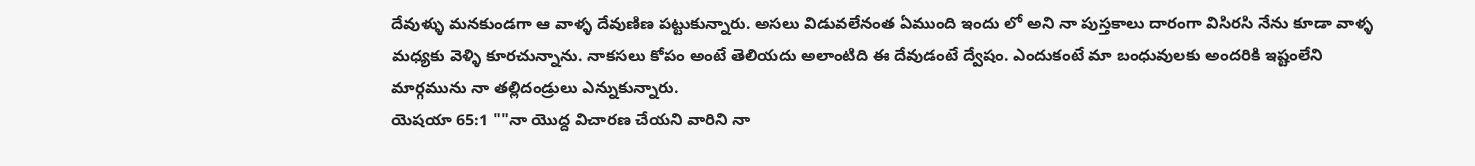దేవుళ్ళు మనకుండగా ఆ వాళ్ళ దేవుణిణ పట్టుకున్నారు. అసలు విడువలేనంత ఏముంది ఇందు లో అని నా పుస్తకాలు దారంగా విసిరసి నేను కూడా వాళ్ళ మధ్యకు వెళ్ళి కూరచున్నాను. నాకసలు కోపం అంటే తెలియదు అలాంటిది ఈ దేవుడంటే ద్వేషం. ఎందుకంటే మా బంధువులకు అందరికి ఇష్టంలేని మార్గమును నా తల్లిదండ్రులు ఎన్నుకున్నారు.
యెషయా 65:1 ""నా యొద్ద విచారణ చేయని వారిని నా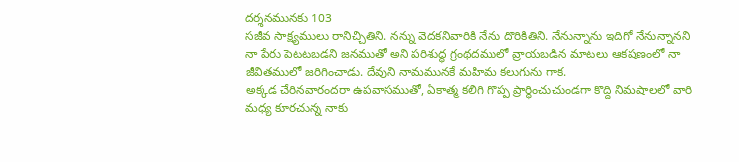దర్శనమునకు 103
సజీవ సాక్ష్యములు రానిచ్చితిని. నన్ను వెదకనివారికి నేను దొరికితిని. నేనున్నాను ఇదిగో నేనున్నానని నా పేరు పెటటబడని జనముతో అని పరిశుద్ధ గ్రంథదములో వ్రాయబడిన మాటలు ఆకషణంలో నా జీవితములో జరిగించాడు. దేవుని నామమునకే మహిమ కలుగును గాక.
అక్కడ చేరినవారందరా ఉపవాసముతో, ఏకాత్మ కలిగి గొప్ప ప్రార్థించుచుండగా కొద్ది నిమషాలలో వారి మధ్య కూరచున్న నాకు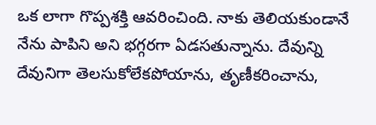ఒక లాగా గొప్పశక్తి ఆవరించింది. నాకు తెలియకుండానే నేను పాపిని అని భగ్గరగా ఏడసతున్నాను. దేవున్ని దేవునిగా తెలసుకోలేకపోయాను, తృణీకరించాను,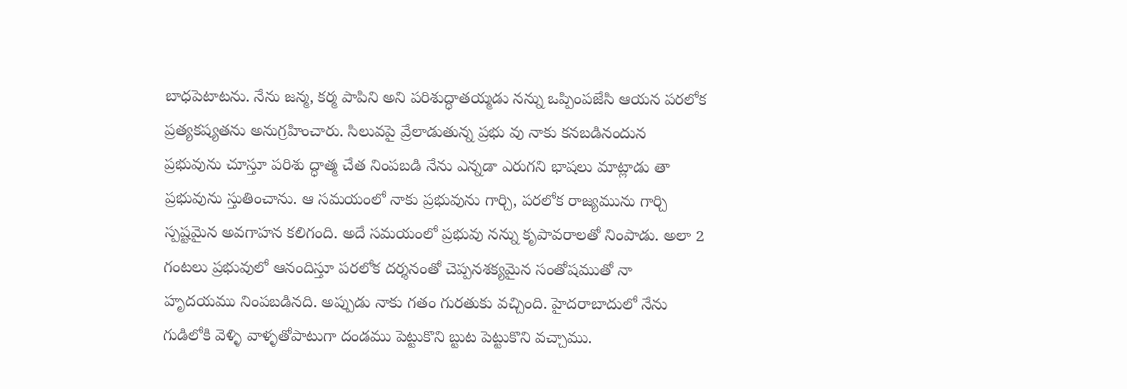బాధపెటాటను. నేను జన్మ, కర్మ పాపిని అని పరిశుద్ధాతయ్మడు నన్ను ఒప్పింపజేసి ఆయన పరలోక ప్రత్యకష్యతను అనుగ్రహించారు. సిలువపై వ్రేలాడుతున్న ప్రభు వు నాకు కనబడినందున ప్రభువును చూస్తూ పరిశు ద్ధాత్మ చేత నింపబడి నేను ఎన్నడా ఎరుగని భాషలు మాట్లాడు తా ప్రభువును స్తుతించాను. ఆ సమయంలో నాకు ప్రభువును గార్చి, పరలోక రాజ్యమును గార్చి స్పష్టమైన అవగాహన కలిగంది. అదే సమయంలో ప్రభువు నన్ను కృపావరాలతో నింపాడు. అలా 2 గంటలు ప్రభువులో ఆనందిస్తూ పరలోక దర్శనంతో చెప్పనశక్యమైన సంతోషముతో నా హృదయము నింపబడినది. అప్పుడు నాకు గతం గురతుకు వచ్చింది. హైదరాబాదులో నేను గుడిలోకి వెళ్ళి వాళ్ళతోపాటుగా దండము పెట్టుకొని బ్టుట పెట్టుకొని వచ్చాము.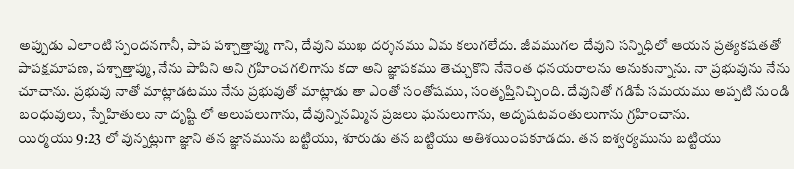అప్పుడు ఎలాంటి స్పందనగానీ, పాప పశ్చాత్తాప్ము గాని, దేవుని ముఖ దర్శనము ఏమ కలుగలేదు. జీవముగల దేవుని సన్నిధిలో ఆయన ప్రత్యకషతతో పాపక్షమాపణ, పశ్చాత్తాప్ము, నేను పాపిని అని గ్రహించగలిగాను కదా అని జ్ఞాపకము తెచ్చుకొని నేనెంత ధనయరాలను అనుకున్నాను. నా ప్రభువును నేను చూచాను. ప్రభువు నాతో మాట్లాడటము నేను ప్రభువుతో మాట్లాడు తా ఎంతో సంతోషము, సంతృప్తినిచ్చింది. దేవునితో గడిపే సమయము అప్పటి నుండి బంధువులు, స్నేహితులు నా దృష్టి లో అలుపలుగాను, దేవున్నినమ్మిన ప్రజలు ఘనులుగాను, అదృషటవంతులుగాను గ్రహించాను.
యిర్మయు 9:23 లో వున్నట్లుగా జ్ఞాని తన జ్ఞానమును బట్టియు, శూరుడు తన బట్టియు అతిశయింపకూడదు. తన ఐశ్వర్యమును బట్టియు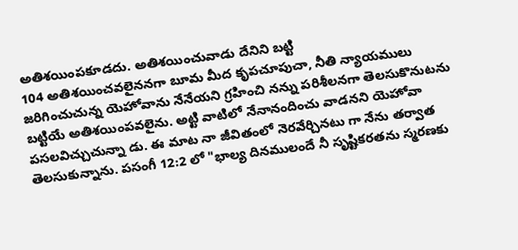అతిశయింపకూడదు. అతిశయించువాడు దేనిని బట్టి
104 అతిశయించవలైననగా బూమ మీద కృపచూపుచా, నీతి న్యాయములు జరిగించుచున్న యెహోవాను నేనేయని గ్రహించి నన్ను పరిశీలనగా తెలసుకొనుటను బట్టియే అతిశయింపవలైను. అట్టి వాటిలో నేనానందించు వాడనని యెహోవా పసలవిచ్చుచున్నా డు. ఈ మాట నా జీవితంలో నెరవేర్చినటు గా నేను తర్వాత తెలసుకున్నాను. పసంగీ 12:2 లో "భాల్య దినములందే నీ సృష్టికరతను స్మరణకు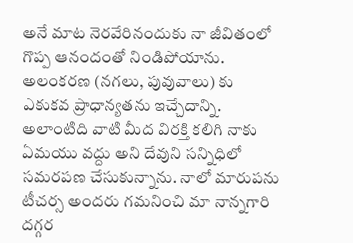అనే మాట నెరవేరినందుకు నా జీవితంలో గొప్ప ఆనందంతో నిండిపోయాను. అలంకరణ (నగలు, పువువాలు) కు ఎకుకవ ప్రాధాన్యతను ఇచ్చేదాన్ని. అలాంటిది వాటి మీద విరక్తి కలిగి నాకు ఏమయు వద్దు అని దేవుని సన్నిధిలో సమరపణ చేసుకున్నాను. నాలో మారుపను టీచర్స అందరు గమనించి మా నాన్నగారి దగ్గర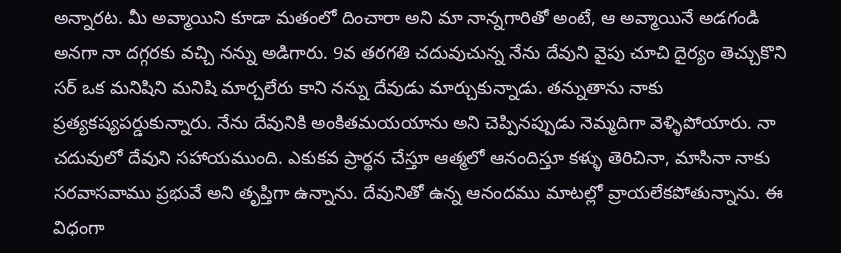అన్నారట. మీ అవ్మాయిని కూడా మతంలో దించారా అని మా నాన్నగారితో అంటే, ఆ అవ్మాయినే అడగండి అనగా నా దగ్గరకు వచ్చి నన్ను అడిగారు. 9వ తరగతి చదువుచున్న నేను దేవుని వైపు చూచి దైర్యం తెచ్చుకొని సర్ ఒక మనిషిని మనిషి మార్చలేరు కాని నన్ను దేవుడు మార్చుకున్నాడు. తన్నుతాను నాకు ప్రత్యకష్యపర్డుకున్నారు. నేను దేవునికి అంకితమయయాను అని చెప్పినప్పుడు నెమ్మదిగా వెళ్ళిపోయారు. నా చదువులో దేవుని సహాయముంది. ఎకుకవ ప్రార్థన చేస్తూ ఆత్మలో ఆనందిస్తూ కళ్ళు తెరిచినా, మాసినా నాకు సరవాసవాము ప్రభువే అని తృప్తిగా ఉన్నాను. దేవునితో ఉన్న ఆనందము మాటల్లో వ్రాయలేకపోతున్నాను. ఈ విధంగా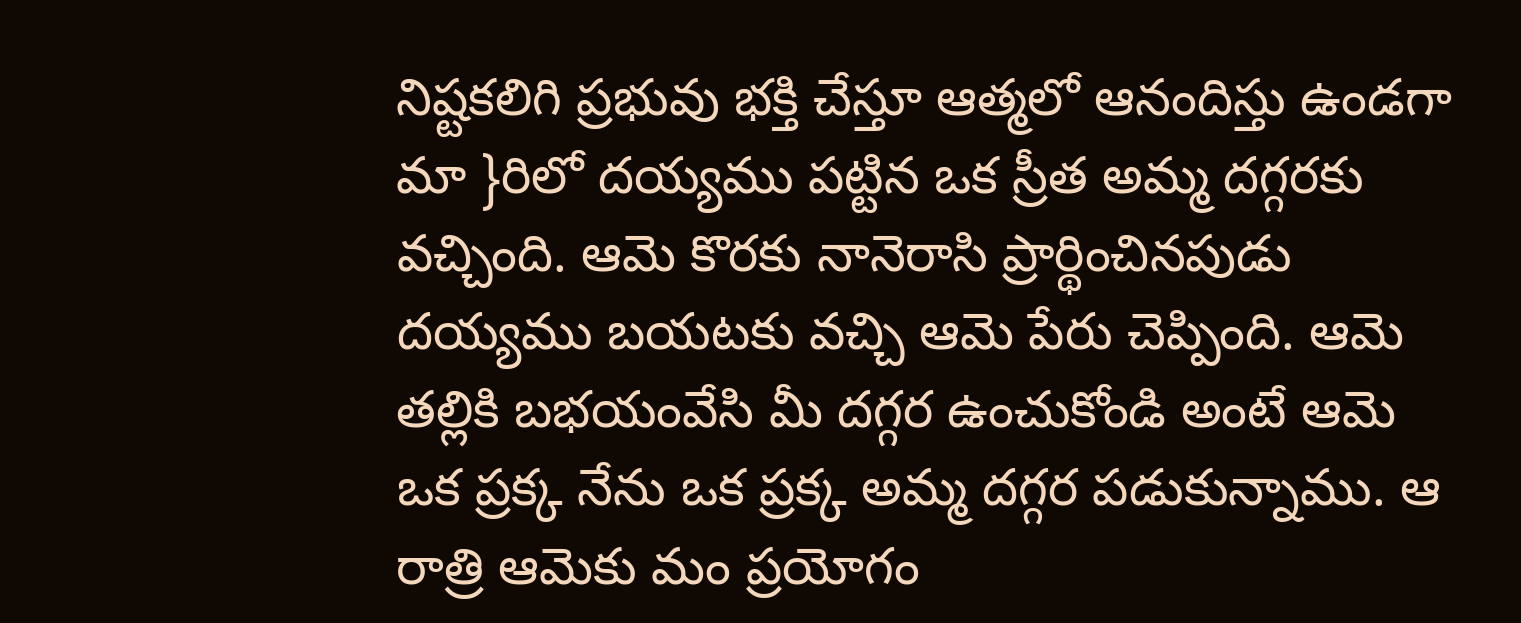నిష్టకలిగి ప్రభువు భక్తి చేస్తూ ఆత్మలో ఆనందిస్తు ఉండగా మా }రిలో దయ్యము పట్టిన ఒక స్రీత అమ్మ దగ్గరకు వచ్చింది. ఆమె కొరకు నానెరాసి ప్రార్థించినపుడు దయ్యము బయటకు వచ్చి ఆమె పేరు చెప్పింది. ఆమె తల్లికి బభయంవేసి మీ దగ్గర ఉంచుకోండి అంటే ఆమె ఒక ప్రక్క నేను ఒక ప్రక్క అమ్మ దగ్గర పడుకున్నాము. ఆ రాత్రి ఆమెకు మం ప్రయోగం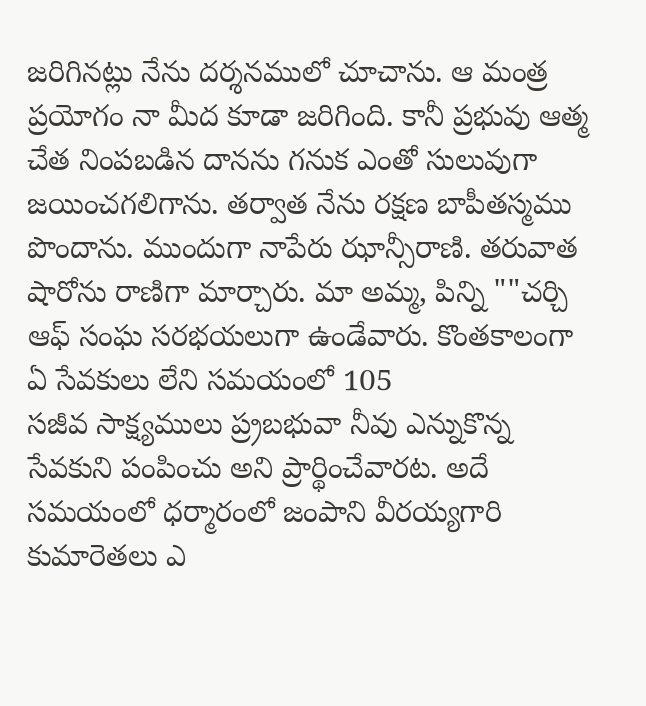జరిగినట్లు నేను దర్శనములో చూచాను. ఆ మంత్ర ప్రయోగం నా మీద కూడా జరిగింది. కానీ ప్రభువు ఆత్మ చేత నింపబడిన దానను గనుక ఎంతో సులువుగా జయించగలిగాను. తర్వాత నేను రక్షణ బాపీతస్మము పొందాను. ముందుగా నాపేరు ఝాన్సీరాణి. తరువాత షారోను రాణిగా మార్చారు. మా అమ్మ, పిన్ని ""చర్చి ఆఫ్ సంఘ సరభయలుగా ఉండేవారు. కొంతకాలంగా ఏ సేవకులు లేని సమయంలో 105
సజీవ సాక్ష్యములు ప్ర్రబభువా నీవు ఎన్నుకొన్న సేవకుని పంపించు అని ప్రార్థించేవారట. అదే సమయంలో ధర్మారంలో జంపాని వీరయ్యగారి కుమారెతలు ఎ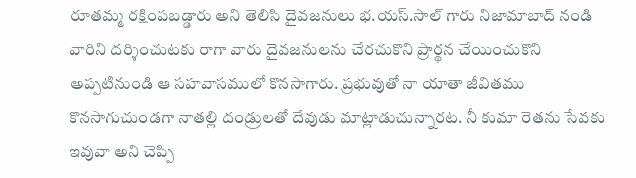రూతమ్మ రక్షింపబడ్డారు అని తెలిసి దైవజనులు భ.యస్.సాల్ గారు నిజామాబాద్ నండి వారిని దర్శించుటకు రాగా వారు దైవజనులను చేరచుకొని ప్రార్థన చేయించుకొని అప్పటినుండి ఆ సహవాసములో కొనసాగారు. ప్రభువుతో నా యాతా జీవితము కొనసాగుచుండగా నాతల్లి దండ్రులతో దేవుడు మాట్లాడుచున్నారట. నీ కుమా రెతను సేవకు ఇవువా అని చెప్పి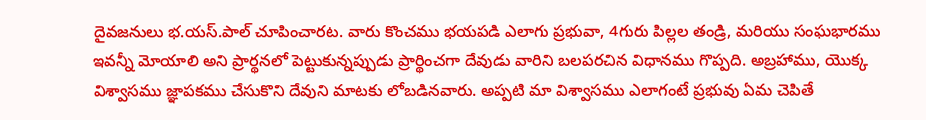దైవజనులు భ.యస్.పాల్ చూపించారట. వారు కొంచము భయపడి ఎలాగు ప్రభువా, 4గురు పిల్లల తండ్రి, మరియు సంఘభారము ఇవన్నీ మోయాలి అని ప్రార్థనలో పెట్టుకున్నప్పుడు ప్రార్థించగా దేవుడు వారిని బలపరచిన విధానము గొప్పది. అబ్రహాము, యొక్క విశ్వాసము జ్ఞాపకము చేసుకొని దేవుని మాటకు లోబడినవారు. అప్పటి మా విశ్వాసము ఎలాగంటే ప్రభువు ఏమ చెపితే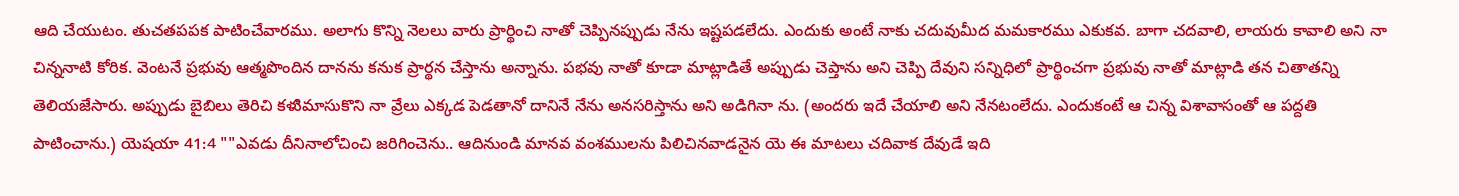ఆది చేయుటం. తుచతపపక పాటించేవారము. అలాగు కొన్ని నెలలు వారు ప్రార్థించి నాతో చెప్పినప్పుడు నేను ఇష్టపడలేదు. ఎందుకు అంటే నాకు చదువుమీద మమకారము ఎకుకవ. బాగా చదవాలి, లాయరు కావాలి అని నా చిన్ననాటి కోరిక. వెంటనే ప్రభువు ఆత్మపొందిన దానను కనుక ప్రార్థన చేస్తాను అన్నాను. పభవు నాతో కూడా మాట్లాడితే అప్పుడు చెప్తాను అని చెప్పి దేవుని సన్నిధిలో ప్రార్థించగా ప్రభువు నాతో మాట్లాడి తన చితాతన్ని తెలియజేసారు. అప్పుడు బైబిలు తెరిచి కళుిమాసుకొని నా వ్రేలు ఎక్కడ పెడతానో దానినే నేను అనసరిస్తాను అని అడిగినా ను. (అందరు ఇదే చేయాలి అని నేనటంలేదు. ఎందుకంటే ఆ చిన్న విశావాసంతో ఆ పద్దతి పాటించాను.) యెషయా 41:4 ""ఎవడు దీనినాలోచించి జరిగించెను.. ఆదినుండి మానవ వంశములను పిలిచినవాడనైన యె ఈ మాటలు చదివాక దేవుడే ఇది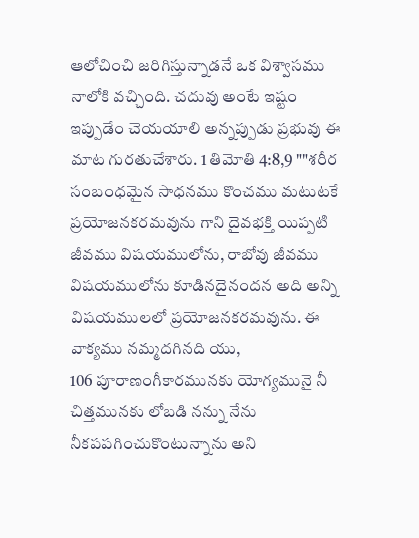ఆలోచించి జరిగిస్తున్నాడనే ఒక విశ్వాసము నాలోకి వచ్చింది. చదువు అంటే ఇష్టం ఇప్పుడేం చెయయాలి అన్నప్పుడు ప్రభువు ఈ మాట గురతుచేశారు. 1 తిమోతి 4:8,9 ""శరీర సంబంధమైన సాధనము కొంచము మటుటకే ప్రయోజనకరమవును గాని దైవభక్తి యిప్పటి జీవము విషయములోను, రాబోవు జీవము విషయములోను కూడినదైనందన అది అన్ని విషయములలో ప్రయోజనకరమవును. ఈ వాక్యము నమ్మదగినది యు,
106 పూరాణంగీకారమునకు యోగ్యమునై నీ చిత్తమునకు లోబడి నన్ను నేను నీకపపగించుకొంటున్నాను అని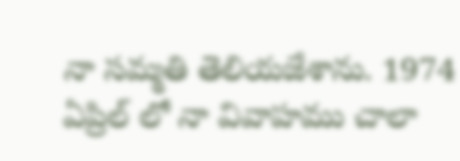నా సమ్మతి తెలియజేశాను. 1974 ఏప్రిల్ లో నా వివాహము చాలా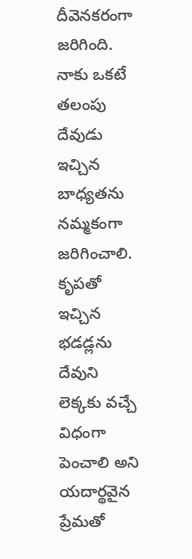దీవెనకరంగా జరిగింది. నాకు ఒకటే తలంపు దేవుడు ఇచ్చిన బాధ్యతను నమ్మకంగా జరిగించాలి. కృపతో ఇచ్చిన భడడ్లను దేవుని లెక్కకు వచ్చే విధంగా పెంచాలి అని యదార్థవైన ప్రేమతో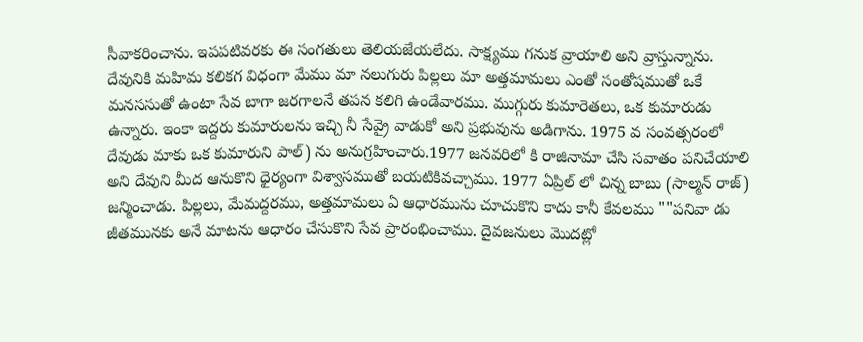సీవాకరించాను. ఇపపటివరకు ఈ సంగతులు తెలియజేయలేదు. సాక్ష్యము గనుక వ్రాయాలి అని వ్రాస్తున్నాను. దేవునికి మహిమ కలికగ విధంగా మేము మా నలుగురు పిల్లలు మా అత్తమామలు ఎంతో సంతోషముతో ఒకే మనససుతో ఉంటా సేవ బాగా జరగాలనే తపన కలిగి ఉండేవారము. ముగ్గురు కుమారెతలు, ఒక కుమారుడు ఉన్నారు. ఇంకా ఇద్దరు కుమారులను ఇచ్చి నీ సేవ్రై వాడుకో అని ప్రభువును అడిగాను. 1975 వ సంవత్సరంలో దేవుడు మాకు ఒక కుమారుని పాల్) ను అనుగ్రహించారు.1977 జనవరిలో కి రాజినామా చేసి సవాతం పనిచేయాలి అని దేవుని మీద ఆనుకొని ధైర్యంగా విశ్వాసముతో బయటికివచ్చాము. 1977 ఏప్రిల్ లో చిన్న బాబు (సాల్మన్ రాజ్) జన్మించాడు. పిల్లలు, మేమద్దరము, అత్తమామలు ఏ ఆధారమును చూచుకొని కాదు కానీ కేవలము ""పనివా డు జీతమునకు అనే మాటను ఆధారం చేసుకొని సేవ ప్రారంభించాము. దైవజనులు మొదట్లో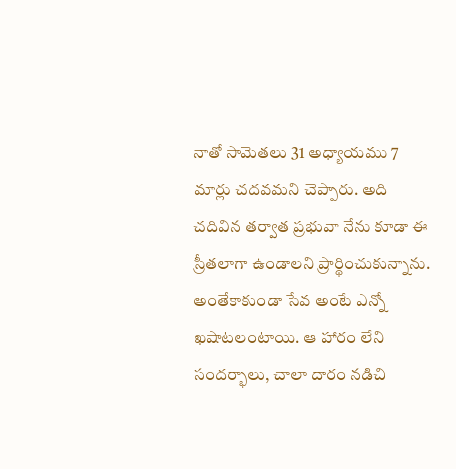నాతో సామెతలు 31 అధ్యాయము 7 మార్లు చదవమని చెప్పారు. అది చదివిన తర్వాత ప్రభువా నేను కూడా ఈ స్రీతలాగా ఉండాలని ప్రార్థించుకున్నాను. అంతేకాకుండా సేవ అంటే ఎన్నో ఖషాటలంటాయి. ఆ హారం లేని సందర్భాలు, చాలా దారం నడిచి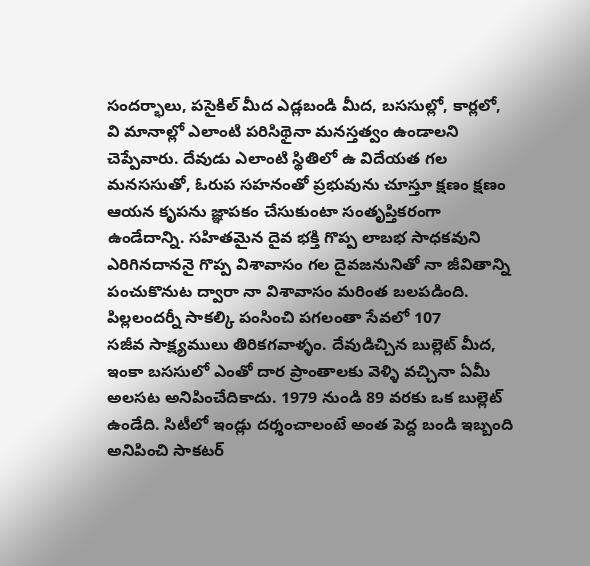సందర్భాలు, పసైకిల్ మీద ఎడ్లబండి మీద, బససుల్లో, కార్లలో, వి మానాల్లో ఎలాంటి పరిసిథైనా మనస్తత్వం ఉండాలని చెప్పేవారు. దేవుడు ఎలాంటి స్థితిలో ఉ విదేయత గల మనససుతో, ఓరుప సహనంతో ప్రభువును చూస్తూ క్షణం క్షణం ఆయన కృపను జ్ఞాపకం చేసుకుంటా సంతృప్తికరంగా ఉండేదాన్ని. సహితమైన దైవ భక్తి గొప్ప లాబభ సాధకవుని ఎరిగినదాననై గొప్ప విశావాసం గల దైవజనునితో నా జీవితాన్ని పంచుకొనుట ద్వారా నా విశావాసం మరింత బలపడింది. పిల్లలందర్నీ సాకల్కి పంసించి పగలంతా సేవలో 107
సజీవ సాక్ష్యములు తిరికగవాళ్ళం. దేవుడిచ్చిన బుల్లెట్ మీద, ఇంకా బససులో ఎంతో దార ప్రాంతాలకు వెళ్ళి వచ్చినా ఏమీ అలసట అనిపించేదికాదు. 1979 నుండి 89 వరకు ఒక బుల్లెట్ ఉండేది. సిటీలో ఇండ్లు దర్శంచాలంటే అంత పెద్ద బండి ఇబ్బంది అనిపించి సాకటర్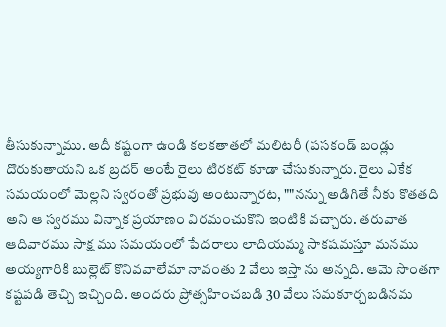తీసుకున్నాము. అదీ కష్టంగా ఉండి కలకతాతలో మలిటరీ (పసకండ్ బండ్లు దొరుకుతాయని ఒక బ్రదర్ అంటే రైలు టిరకట్ కూడా చేసుకున్నారు. రైలు ఎకేక సమయంలో మెల్లని స్వరంతో ప్రభువు అంటున్నారట, ""నన్ను అడిగితే నీకు కొతతది అని ఆ స్వరము విన్నాక ప్రయాణం విరమంచుకొని ఇంటికి వచ్చారు. తరువాత ఆదివారము సాక్ష ము సమయంలో పేదరాలు లాదియమ్మ సాకషమస్తూ మనము అయ్యగారికి బుల్లెట్ కొనివవాలేమా నావంతు 2 వేలు ఇస్తా ను అన్నది. ఆమె సొంతగా కష్టపడి తెచ్చి ఇచ్చింది. అందరు ప్రోత్సహించబడి 30 వేలు సమకూర్చబడినమ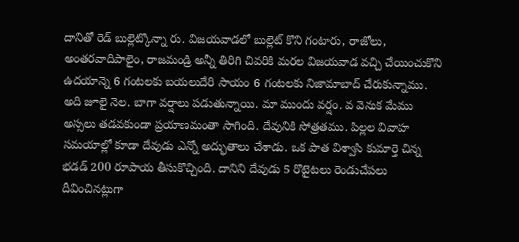దానితో రెడ్ బుల్లెట్కొన్నా రు. విజయవాడలో బుల్లెట్ కొని గంటారు, రాజోలు, అంతరవాదిపాలైం, రాజమండ్రి అన్నీ తిరిగి చివరికి మరల విజయవాడ వచ్చి చేయించుకొని ఉదయాన్నె 6 గంటలకు బయలుదేరి సాయం 6 గంటలకు నిజామాబాద్ చేరుకున్నాము. అది జూలై నెల. బాగా వర్షాలు పడుతున్నాయి. మా ముందు వర్షం. వ వెనుక మేము అస్సలు తడవకుండా ప్రయాణమంతా సాగింది. దేవునికి సోత్రతము. పిల్లల వివాహ సమయాల్లో కూడా దేవుడు ఎన్నో అద్భుతాలు చేశాడు. ఒక పాత విశ్వాసి కుమార్తె చిన్న భడడ్ 200 రూపాయ తీసుకొచ్చింది. దానిని దేవుడు 5 రొటైటలు రెండుచేపలు దీవించినట్లుగా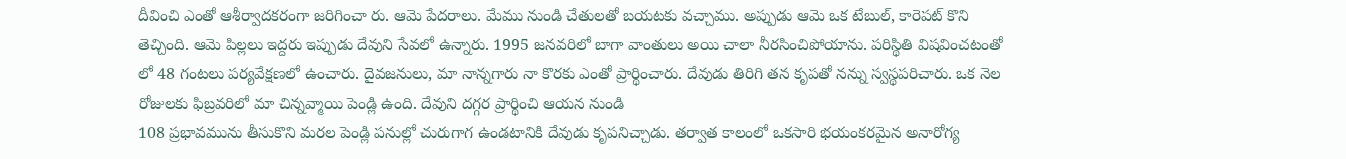దీవించి ఎంతో ఆశీర్వాదకరంగా జరిగించా రు. ఆమె పేదరాలు. మేము నుండి చేతులతో బయటకు వచ్చాము. అప్పుడు ఆమె ఒక టేబుల్, కారెపట్ కొని తెచ్చింది. ఆమె పిల్లలు ఇద్దరు ఇప్పుడు దేవుని సేవలో ఉన్నారు. 1995 జనవరిలో బాగా వాంతులు అయి చాలా నీరసించిపోయాను. పరిస్థితి విషవించటంతో లో 48 గంటలు పర్యవేక్షణలో ఉంచారు. దైవజనులు, మా నాన్నగారు నా కొరకు ఎంతో ప్రార్థించారు. దేవుడు తిరిగి తన కృపతో నన్ను స్వస్థపరిచారు. ఒక నెల రోజులకు ఫిబ్రవరిలో మా చిన్నవ్మాయి పెండ్లి ఉంది. దేవుని దగ్గర ప్రార్థించి ఆయన నుండి
108 ప్రభావమును తీసుకొని మరల పెండ్లి పనుల్లో చురుగాగ ఉండటానికి దేవుడు కృపనిచ్చాడు. తర్వాత కాలంలో ఒకసారి భయంకరమైన అనారోగ్య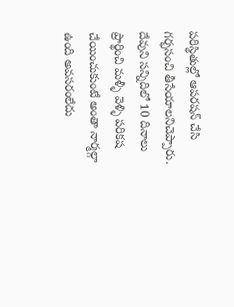పరిస్థితుల్లో ఆపరషన్ చేసి గర్భసంచి తీసేయాలనిచెప్పారు. దేవుని సన్నిదిలో 10 దినాలు ప్రార్థించి మళ్ళీ వెళ్ళి పరికష చేయించుకుంటే అంతా నార్మల్గా ఉంది అవసరంలేదు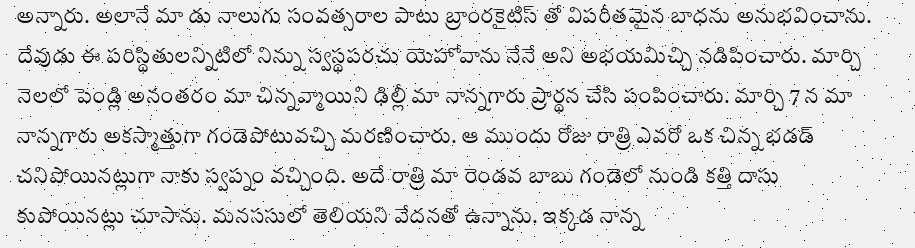అన్నారు. అలానే మా డు నాలుగు సంవత్సరాల పాటు బ్రాంరకైటిస్ తో విపరీతమైన బాధను అనుభవించాను. దేవుడు ఈ పరిస్థితులన్నిటిలో నిన్ను స్వస్థపరచు యెహోవాను నేనే అని అభయమిచ్చి నడిపించారు. మార్చి నెలలో పెండ్లి అనంతరం మా చిన్నవ్మాయిని ఢిల్లీ మా నాన్నగారు ప్రార్థన చేసి పంపించారు. మార్చి 7 న మా నాన్నగారు అకస్మాత్తుగా గండెపోటువచ్చి మరణించారు. ఆ ముందు రోజు రాత్రి ఎవరో ఒక చిన్న భడడ్ చనిపోయినట్లుగా నాకు స్వప్నం వచ్చింది. అదే రాత్రి మా రెండవ బాబు గండెలో నుండి కత్తి దాసు కుపోయినట్లు చూసాను. మనససులో తెలియని వేదనతో ఉన్నాను. ఇక్కడ నాన్న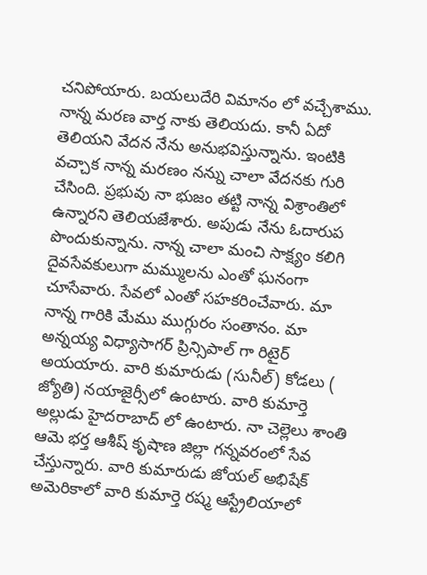చనిపోయారు. బయలుదేరి విమానం లో వచ్చేశాము. నాన్న మరణ వార్త నాకు తెలియదు. కానీ ఏదో తెలియని వేదన నేను అనుభవిస్తున్నాను. ఇంటికి వచ్చాక నాన్న మరణం నన్ను చాలా వేదనకు గురి చేసింది. ప్రభువు నా భుజం తట్టి నాన్న విశ్రాంతిలో ఉన్నారని తెలియజేశారు. అపుడు నేను ఓదారుప పొందుకున్నాను. నాన్న చాలా మంచి సాక్ష్యం కలిగి దైవసేవకులుగా మమ్ములను ఎంతో ఘనంగా చూసేవారు. సేవలో ఎంతో సహకరించేవారు. మా నాన్న గారికి మేము ముగ్గురం సంతానం. మా అన్నయ్య విధ్యాసాగర్ ప్రిన్సిపాల్ గా రిటైర్ అయయారు. వారి కుమారుడు (సునీల్) కోడలు ( జ్యోతి) నయాజైర్సీలో ఉంటారు. వారి కుమార్తె అల్లుడు హైదరాబాద్ లో ఉంటారు. నా చెల్లెలు శాంతి ఆమె భర్త ఆశీష్ కృషాణ జిల్లా గన్నవరంలో సేవ చేస్తున్నారు. వారి కుమారుడు జోయల్ అభిషేక్ అమెరికాలో వారి కుమార్తె రష్మ ఆస్ట్రేలియాలో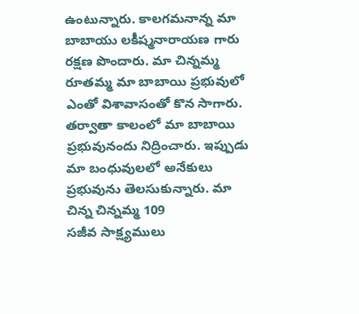ఉంటున్నారు. కాలగమనాన్న మా బాబాయు లకీష్మనారాయణ గారు రక్షణ పొందారు. మా చిన్నమ్మ రూతమ్మ మా బాబాయి ప్రభువులో ఎంతో విశావాసంతో కొన సాగారు. తర్వాతా కాలంలో మా బాబాయి ప్రభువునందు నిద్రించారు. ఇప్పుడు మా బంధువులలో అనేకులు ప్రభువును తెలసుకున్నారు. మా చిన్న చిన్నమ్మ 109
సజీవ సాక్ష్యములు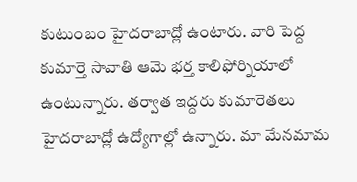కుటుంబం హైదరాబాద్లో ఉంటారు. వారి పెద్ద కుమార్తె సావాతి ఆమె భర్త కాలిఫోర్నియాలో ఉంటున్నారు. తర్వాత ఇద్దరు కుమారెతలు హైదరాబాద్లో ఉద్యోగాల్లో ఉన్నారు. మా మేనమామ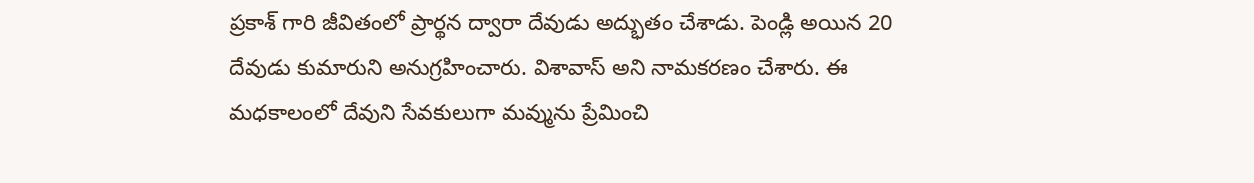ప్రకాశ్ గారి జీవితంలో ప్రార్థన ద్వారా దేవుడు అద్భుతం చేశాడు. పెండ్లి అయిన 20 దేవుడు కుమారుని అనుగ్రహించారు. విశావాస్ అని నామకరణం చేశారు. ఈ మధకాలంలో దేవుని సేవకులుగా మవ్మును ప్రేమించి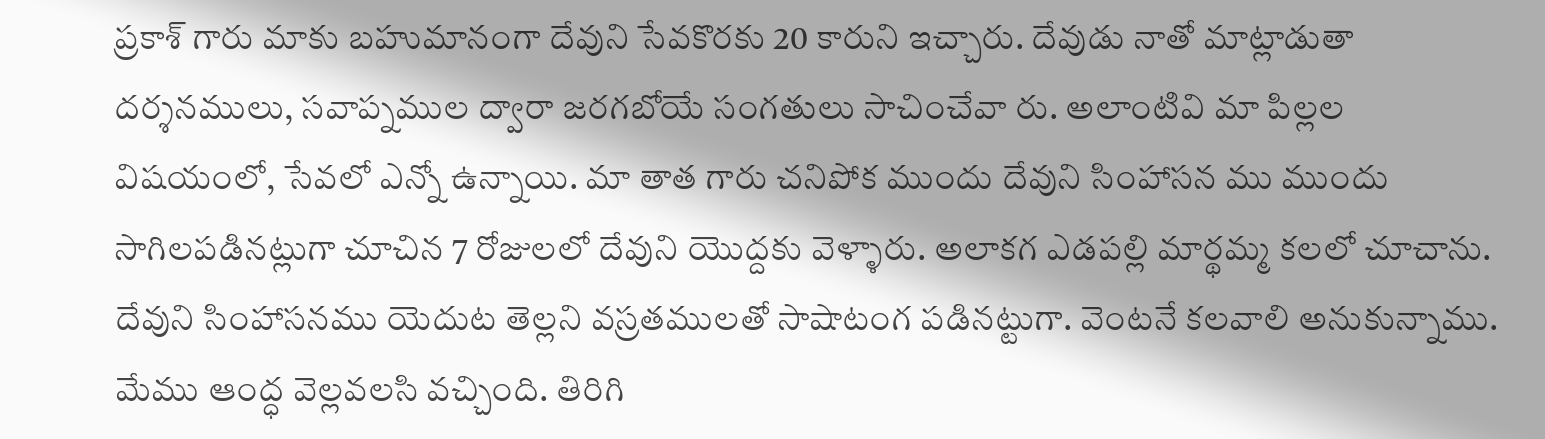ప్రకాశ్ గారు మాకు బహుమానంగా దేవుని సేవకొరకు 20 కారుని ఇచ్చారు. దేవుడు నాతో మాట్లాడుతా దర్శనములు, సవాప్నముల ద్వారా జరగబోయే సంగతులు సాచించేవా రు. అలాంటివి మా పిల్లల విషయంలో, సేవలో ఎన్నో ఉన్నాయి. మా తాత గారు చనిపోక ముందు దేవుని సింహాసన ము ముందు సాగిలపడినట్లుగా చూచిన 7 రోజులలో దేవుని యొద్దకు వెళ్ళారు. అలాకగ ఎడపల్లి మార్థమ్మ కలలో చూచాను. దేవుని సింహాసనము యెదుట తెల్లని వస్రతములతో సాషాటంగ పడినట్టుగా. వెంటనే కలవాలి అనుకున్నాము. మేము ఆంద్ధ వెల్లవలసి వచ్చింది. తిరిగి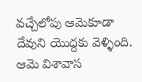వచ్చేలోపు ఆమెకూడా దేవుని యొద్దకు వెళ్ళింది. ఆమె విశావాస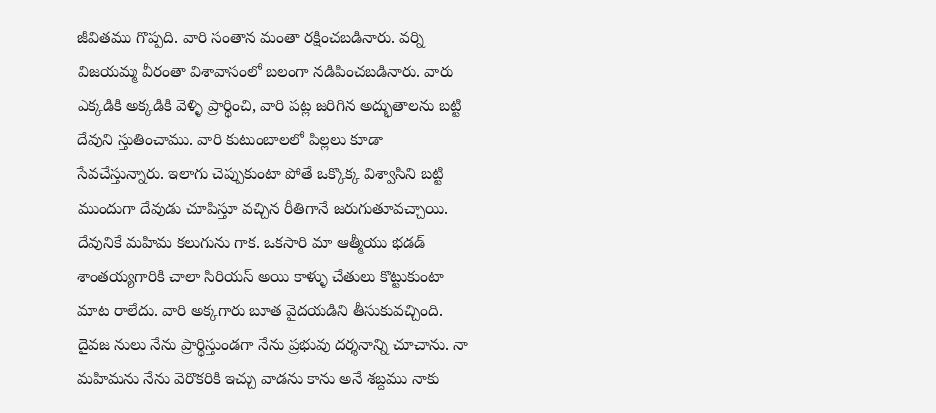జీవితము గొప్పది. వారి సంతాన మంతా రక్షించబడినారు. వర్ని విజయమ్మ వీరంతా విశావాసంలో బలంగా నడిపించబడినారు. వారు ఎక్కడికి అక్కడికి వెళ్ళి ప్రార్థించి, వారి పట్ల జరిగిన అద్భుతాలను బట్టి దేవుని స్తుతించాము. వారి కుటుంబాలలో పిల్లలు కూడా సేవచేస్తున్నారు. ఇలాగు చెప్పుకుంటా పోతే ఒక్కొక్క విశ్వాసిని బట్టి ముందుగా దేవుడు చూపిస్తూ వచ్చిన రీతిగానే జరుగుతూవచ్చాయి. దేవునికే మహిమ కలుగును గాక. ఒకసారి మా ఆత్మీయు భడడ్ శాంతయ్యగారికి చాలా సిరియస్ అయి కాళ్ళు చేతులు కొట్టుకుంటా మాట రాలేదు. వారి అక్కగారు బూత వైదయడిని తీసుకువచ్చింది. దైవజ నులు నేను ప్రార్థిస్తుండగా నేను ప్రభువు దర్శనాన్ని చూచాను. నా మహిమను నేను వెరొకరికి ఇచ్చు వాడను కాను అనే శబ్దము నాకు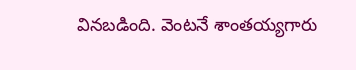వినబడింది. వెంటనే శాంతయ్యగారు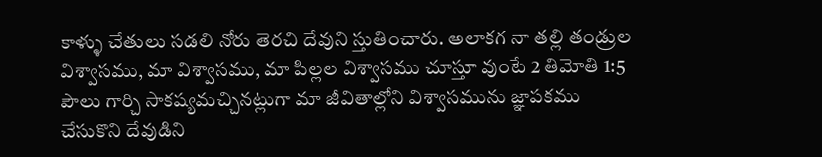కాళ్ళు చేతులు సడలి నోరు తెరచి దేవుని స్తుతించారు. అలాకగ నా తల్లి తండ్రుల విశ్వాసము, మా విశ్వాసము, మా పిల్లల విశ్వాసము చూస్తూ వుంటే 2 తిమోతి 1:5 పౌలు గార్చి సాకష్యమచ్చినట్లుగా మా జీవితాల్లోని విశ్వాసమును జ్ఞాపకము చేసుకొని దేవుడిని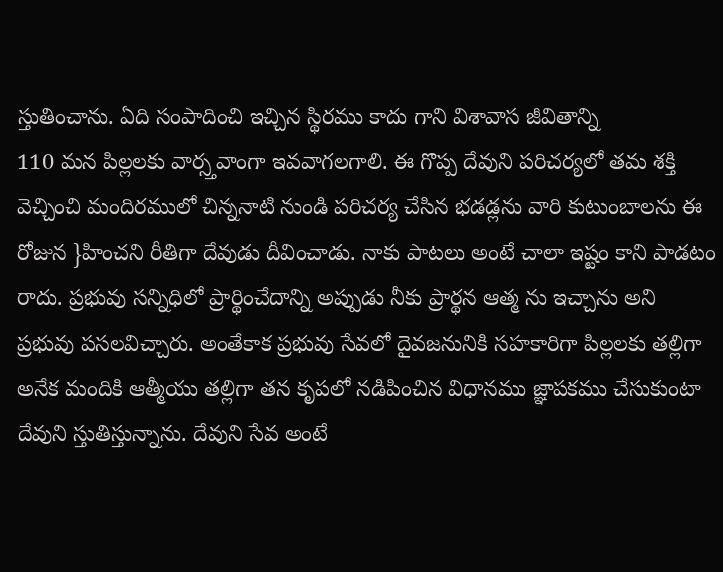స్తుతించాను. ఏది సంపాదించి ఇచ్చిన స్థిరము కాదు గాని విశావాస జీవితాన్ని
110 మన పిల్లలకు వార్స్తవాంగా ఇవవాగలగాలి. ఈ గొప్ప దేవుని పరిచర్యలో తమ శక్తి వెచ్చించి మందిరములో చిన్ననాటి నుండి పరిచర్య చేసిన భడడ్లను వారి కుటుంబాలను ఈ రోజున }హించని రీతిగా దేవుడు దీవించాడు. నాకు పాటలు అంటే చాలా ఇష్టం కాని పాడటం రాదు. ప్రభువు సన్నిధిలో ప్రార్థించేదాన్ని అప్పుడు నీకు ప్రార్థన ఆత్మ ను ఇచ్చాను అని ప్రభువు పసలవిచ్చారు. అంతేకాక ప్రభువు సేవలో దైవజనునికి సహకారిగా పిల్లలకు తల్లిగా అనేక మందికి ఆత్మీయు తల్లిగా తన కృపలో నడిపించిన విధానము జ్ఞాపకము చేసుకుంటా దేవుని స్తుతిస్తున్నాను. దేవుని సేవ అంటే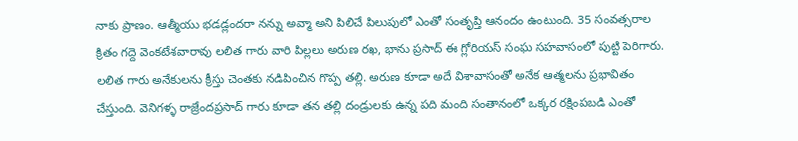నాకు ప్రాణం. ఆత్మీయు భడడ్లందరా నన్ను అవ్మా అని పిలిచే పిలుపులో ఎంతో సంతృప్తి ఆనందం ఉంటుంది. 35 సంవత్సరాల క్రితం గద్దె వెంకటేశవారావు లలిత గారు వారి పిల్లలు అరుణ రఖ, భాను ప్రసాద్ ఈ గ్లోరియస్ సంఘ సహవాసంలో పుట్టి పెరిగారు. లలిత గారు అనేకులను క్రీస్తు చెంతకు నడిపించిన గొప్ప తల్లి. అరుణ కూడా అదే విశావాసంతో అనేక ఆత్మలను ప్రభావితం చేస్తుంది. వెనిగళ్ళ రాజ్రేందప్రసాద్ గారు కూడా తన తల్లి దండ్రులకు ఉన్న పది మంది సంతానంలో ఒక్కర రక్షింపబడి ఎంతో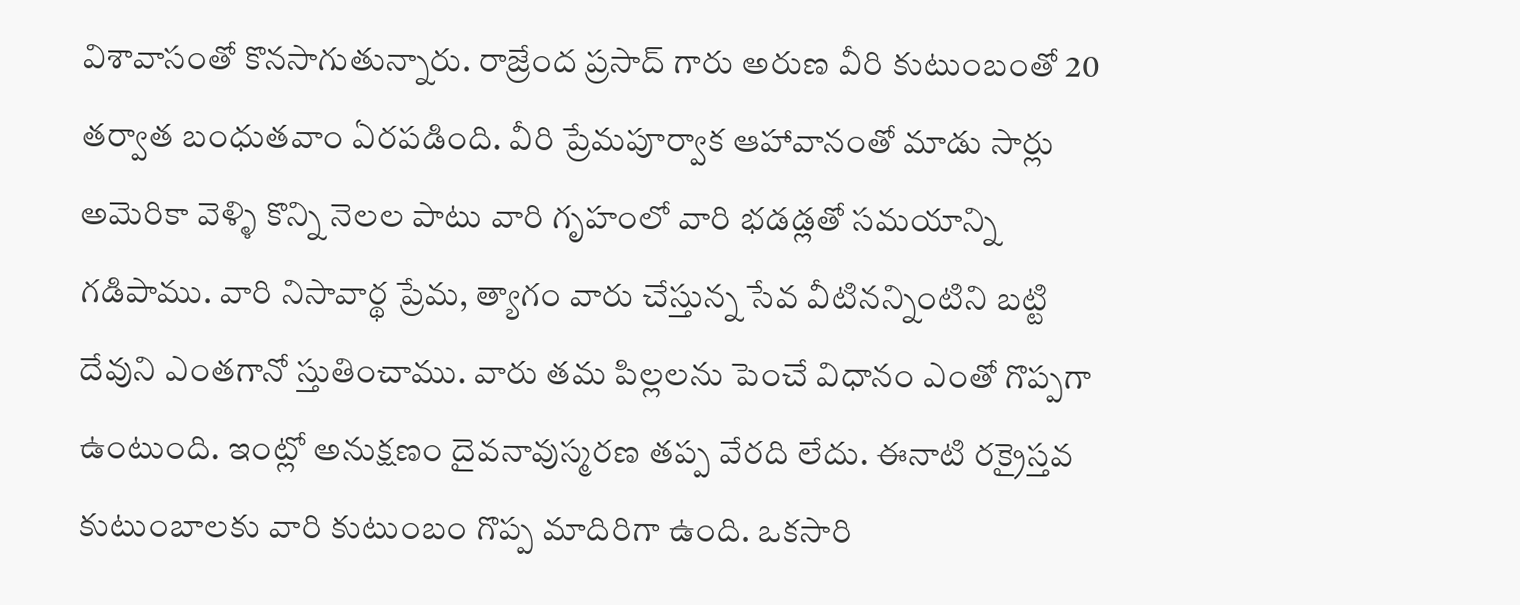విశావాసంతో కొనసాగుతున్నారు. రాజ్రేంద ప్రసాద్ గారు అరుణ వీరి కుటుంబంతో 20 తర్వాత బంధుతవాం ఏరపడింది. వీరి ప్రేమపూర్వాక ఆహావానంతో మాడు సార్లు అమెరికా వెళ్ళి కొన్ని నెలల పాటు వారి గృహంలో వారి భడడ్లతో సమయాన్ని గడిపాము. వారి నిసావార్థ ప్రేమ, త్యాగం వారు చేస్తున్న సేవ వీటినన్నింటిని బట్టి దేవుని ఎంతగానో స్తుతించాము. వారు తమ పిల్లలను పెంచే విధానం ఎంతో గొప్పగా ఉంటుంది. ఇంట్లో అనుక్షణం దైవనావుస్మరణ తప్ప వేరది లేదు. ఈనాటి రక్రైస్తవ కుటుంబాలకు వారి కుటుంబం గొప్ప మాదిరిగా ఉంది. ఒకసారి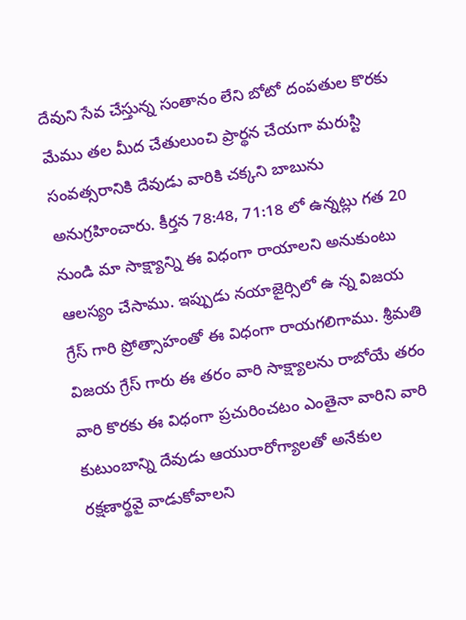దేవుని సేవ చేస్తున్న సంతానం లేని బోటో దంపతుల కొరకు మేము తల మీద చేతులుంచి ప్రార్థన చేయగా మరుస్టి సంవత్సరానికి దేవుడు వారికి చక్కని బాబును అనుగ్రహించారు. కీర్తన 78:48, 71:18 లో ఉన్నట్లు గత 20 నుండి మా సాక్ష్యాన్ని ఈ విధంగా రాయాలని అనుకుంటు ఆలస్యం చేసాము. ఇప్పుడు నయాజైర్సిలో ఉ న్న విజయ గ్రేస్ గారి ప్రోత్సాహంతో ఈ విధంగా రాయగలిగాము. శ్రీమతి విజయ గ్రేస్ గారు ఈ తరం వారి సాక్ష్యాలను రాబోయే తరం వారి కొరకు ఈ విధంగా ప్రచురించటం ఎంతైనా వారిని వారి కుటుంబాన్ని దేవుడు ఆయురారోగ్యాలతో అనేకుల రక్షణార్థవై వాడుకోవాలని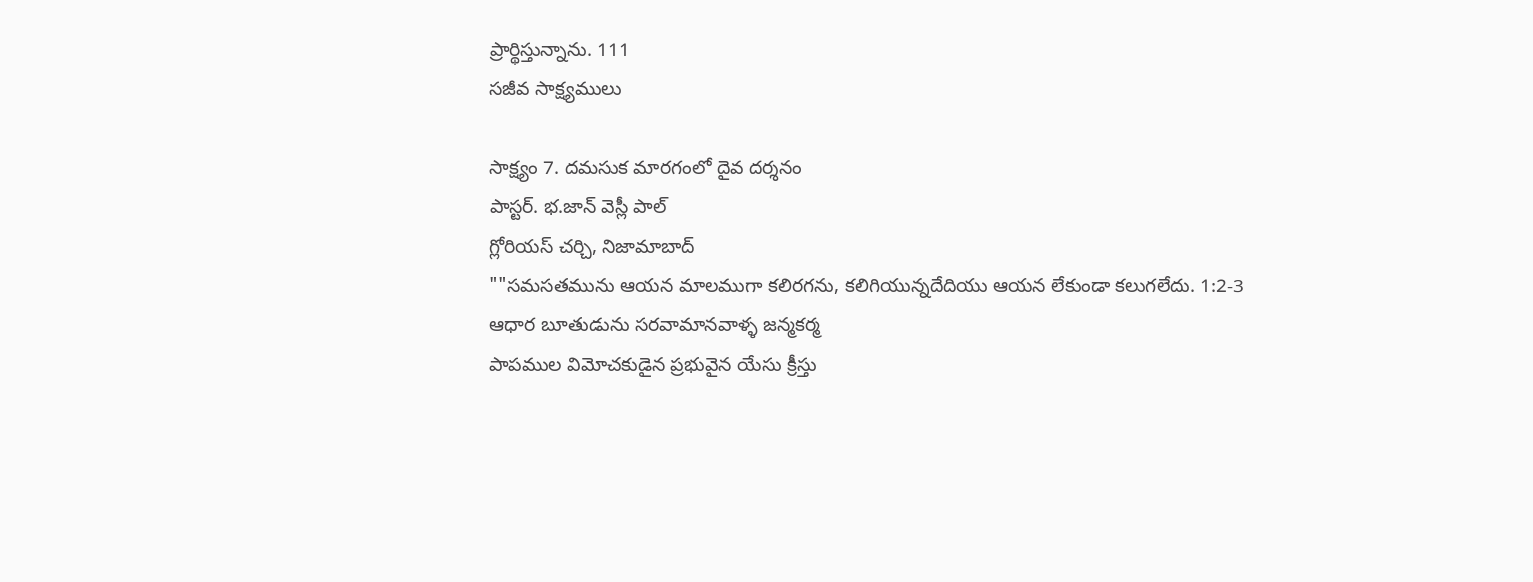ప్రార్థిస్తున్నాను. 111
సజీవ సాక్ష్యములు

సాక్ష్యం 7. దమసుక మారగంలో దైవ దర్శనం
పాస్టర్. భ.జాన్ వెస్లీ పాల్
గ్లోరియస్ చర్చి, నిజామాబాద్
""సమసతమును ఆయన మాలముగా కలిరగను, కలిగియున్నదేదియు ఆయన లేకుండా కలుగలేదు. 1:2-3
ఆధార బూతుడును సరవామానవాళ్ళ జన్మకర్మ
పాపముల విమోచకుడైన ప్రభువైన యేసు క్రీస్తు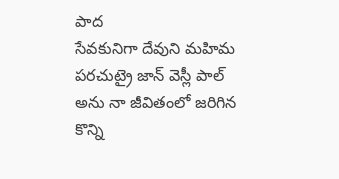పాద
సేవకునిగా దేవుని మహిమ పరచుట్రై జాన్ వెస్లీ పాల్
అను నా జీవితంలో జరిగిన కొన్ని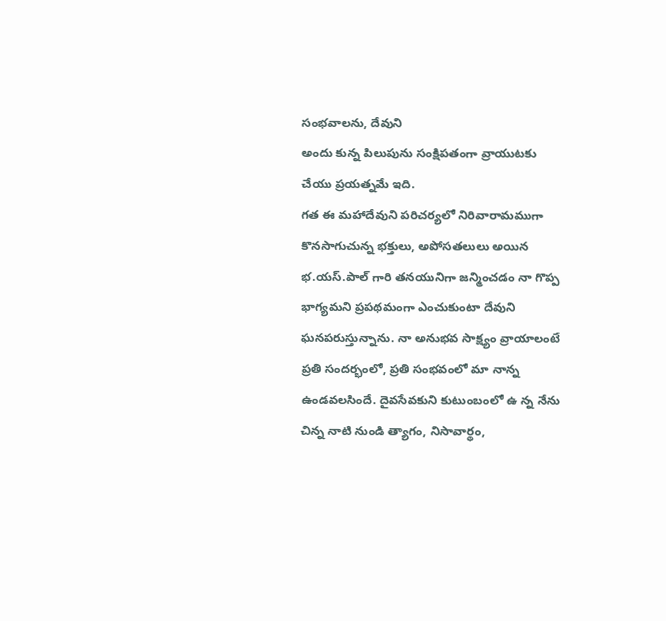సంభవాలను, దేవుని
అందు కున్న పిలుపును సంక్షిపతంగా వ్రాయుటకు
చేయు ప్రయత్నమే ఇది.
గత ఈ మహాదేవుని పరిచర్యలో నిరివారామముగా కొనసాగుచున్న భక్తులు, అపోసతలులు అయిన భ.యస్.పాల్ గారి తనయునిగా జన్మించడం నా గొప్ప భాగ్యమని ప్రపథమంగా ఎంచుకుంటా దేవుని ఘనపరుస్తున్నాను. నా అనుభవ సాక్ష్యం వ్రాయాలంటే ప్రతి సందర్భంలో, ప్రతి సంభవంలో మా నాన్న ఉండవలసిందే. దైవసేవకుని కుటుంబంలో ఉ న్న నేను చిన్న నాటి నుండి త్యాగం, నిసావార్థం,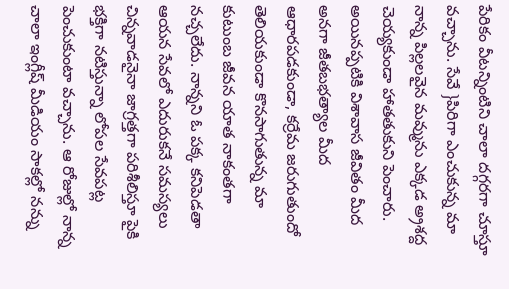పేరికం వీటన్నింటిని చాలా దగ్గరగా చూస్తూ వచ్చాను. సేవే }పిరిగా ఎంచుకున్న మా నాన్న పిల్లలవైన మవ్మును ఎక్కడ అ్రశద్ద చెయ్యకుండా హాతతుకుని పెంచారు. అయినప్పటికి విశావాస జీవితం మీద అనగా జీతబభత్యాల మీద ఆధారపడకుండా, కర్రేమ జరుగుతుందో తెలియకుండా కొనసాగుతున్న మా కుటుంబ జీవన యాత నాకంతగా నచ్చలేదు. నాన్నని ఓ పక్క కనిపెడతా ఆయన సేవలో ఎదురుకనే సమస్యలు చిన్నవాడనైనా జాగ్రత్తగా పరిశీలిస్తూ పైకి భక్తిగా నటిస్తున్నా లోపల సేవపట్ల పెంచుకుంటా వచ్చాను. ఆ రోజుల్లో నాన్న చాలా ఇంగ్లీష్ మీడియం సాకల్లో నన్ను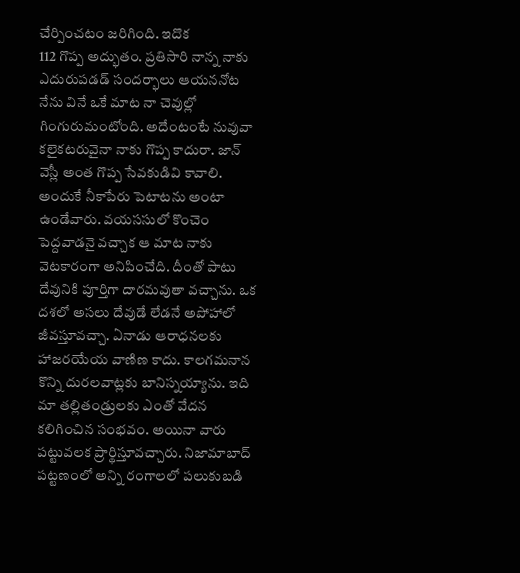చేర్పించటం జరిగింది. ఇదొక
112 గొప్ప అద్భుతం. ప్రతిసారి నాన్న నాకు ఎదురుపడడ్ సందర్భాలు ఆయననోట నేను వినే ఒకే మాట నా చెవుల్లో గింగురుమంటోంది. అదేంటంటే నువువా కలైకటరువైనా నాకు గొప్ప కాదురా. జాన్ వెస్లీ అంత గొప్ప సేవకుడివి కావాలి. అందుకే నీకాపేరు పెటాటను అంటా ఉండేవారు. వయససులో కొంచెం పెద్దవాడనై వచ్చాక ఆ మాట నాకు వెటకారంగా అనిపించేది. దీంతో పాటు దేవునికి పూర్తిగా దారమవుతా వచ్చాను. ఒక దశలో అసలు దేవుడే లేడనే అపోహాలో జీవస్తూవచ్చా. ఏనాడు ఆరాధనలకు హాజరయేయ వాణిణ కాదు. కాలగమనాన కొన్ని దురలవాట్లకు బానిస్నయ్యాను. ఇది మా తల్లితండ్రులకు ఎంతో వేదన కలిగించిన సంభవం. అయినా వారు పట్టువలక ప్రార్థిస్తూవచ్చారు. నిజామాబాద్ పట్టణంలో అన్ని రంగాలలో పలుకుబడి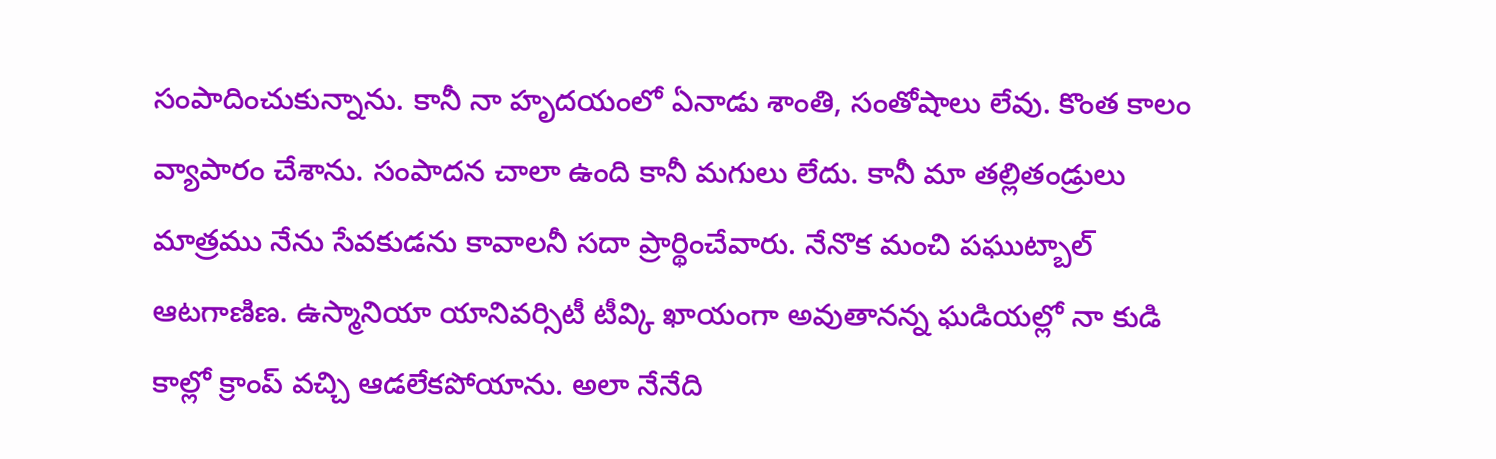సంపాదించుకున్నాను. కానీ నా హృదయంలో ఏనాడు శాంతి, సంతోషాలు లేవు. కొంత కాలం వ్యాపారం చేశాను. సంపాదన చాలా ఉంది కానీ మగులు లేదు. కానీ మా తల్లితండ్రులు మాత్రము నేను సేవకుడను కావాలనీ సదా ప్రార్థించేవారు. నేనొక మంచి పఘుట్బాల్ ఆటగాణిణ. ఉస్మానియా యానివర్సిటీ టీవ్కి ఖాయంగా అవుతానన్న ఘడియల్లో నా కుడి కాల్లో క్రాంప్ వచ్చి ఆడలేకపోయాను. అలా నేనేది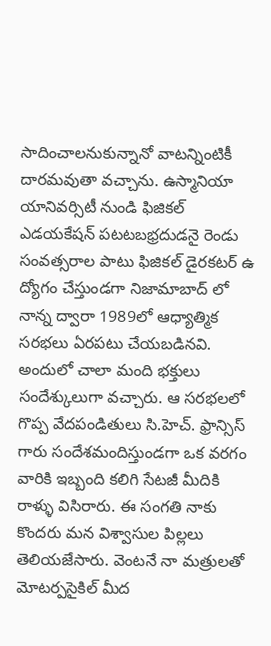సాదించాలనుకున్నానో వాటన్నింటికీ దారమవుతా వచ్చాను. ఉస్మానియా యానివర్సిటీ నుండి ఫిజికల్ ఎడయకేషన్ పటటబభ్రదుడనై రెండు సంవత్సరాల పాటు ఫిజికల్ డైరకటర్ ఉ ద్యోగం చేస్తుండగా నిజామాబాద్ లో నాన్న ద్వారా 1989లో ఆధ్యాత్మిక సరభలు ఏరపటు చేయబడినవి. అందులో చాలా మంది భక్తులు సందేశ్కులుగా వచ్చారు. ఆ సరభలలో గొప్ప వేదపండితులు సి.హెచ్. ఫ్రాన్సిస్ గారు సందేశమందిస్తుండగా ఒక వరగం వారికి ఇబ్బంది కలిగి సేటజీ మీదికి రాళ్ళు విసిరారు. ఈ సంగతి నాకు కొందరు మన విశ్వాసుల పిల్లలు తెలియజేసారు. వెంటనే నా మత్రులతో మోటర్పసైకిల్ మీద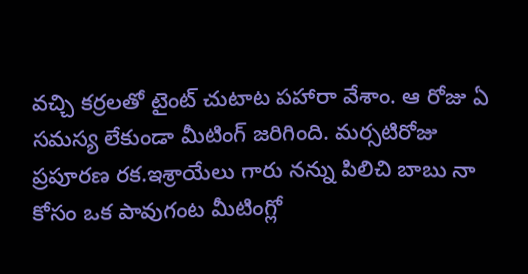వచ్చి కర్రలతో టైంట్ చుటాట పహారా వేశాం. ఆ రోజు ఏ సమస్య లేకుండా మీటింగ్ జరిగింది. మర్సటిరోజు ప్రపూరణ రక.ఇశ్రాయేలు గారు నన్ను పిలిచి బాబు నా కోసం ఒక పావుగంట మీటింగ్లో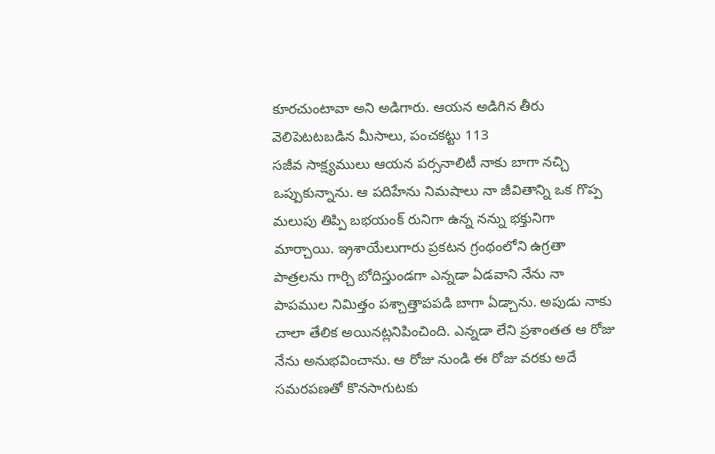కూరచుంటావా అని అడిగారు. ఆయన అడిగిన తీరు వెలిపెటటబడిన మీసాలు, పంచకట్టు 113
సజీవ సాక్ష్యములు ఆయన పర్సనాలిటీ నాకు బాగా నచ్చి ఒప్పుకున్నాను. ఆ పదిహేను నిమషాలు నా జీవితాన్ని ఒక గొప్ప మలుపు తిప్పి బభయంక్ రునిగా ఉన్న నన్ను భక్తునిగా మార్చాయి. ఇ్రశాయేలుగారు ప్రకటన గ్రంథంలోని ఉగ్రతా పాత్రలను గార్చి బోదిస్తుండగా ఎన్నడా ఏడవాని నేను నా పాపముల నిమిత్తం పశ్చాత్తాపపడి బాగా ఏడ్చాను. అపుడు నాకు చాలా తేలిక అయినట్లనిపించింది. ఎన్నడా లేని ప్రశాంతత ఆ రోజు నేను అనుభవించాను. ఆ రోజు నుండి ఈ రోజు వరకు అదే సమరపణతో కొనసాగుటకు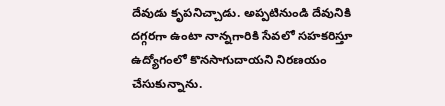దేవుడు కృపనిచ్చాడు. అప్పటినుండి దేవునికి దగ్గరగా ఉంటా నాన్నగారికి సేవలో సహకరిస్తూ ఉద్యోగంలో కొనసాగుదాయని నిరణయం చేసుకున్నాను.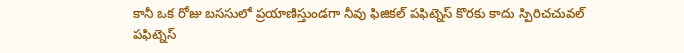కానీ ఒక రోజు బససులో ప్రయాణిస్తుండగా నీవు ఫిజికల్ పఫిట్నెస్ కొరకు కాదు స్పిరిచచువల్ పఫిట్నెస్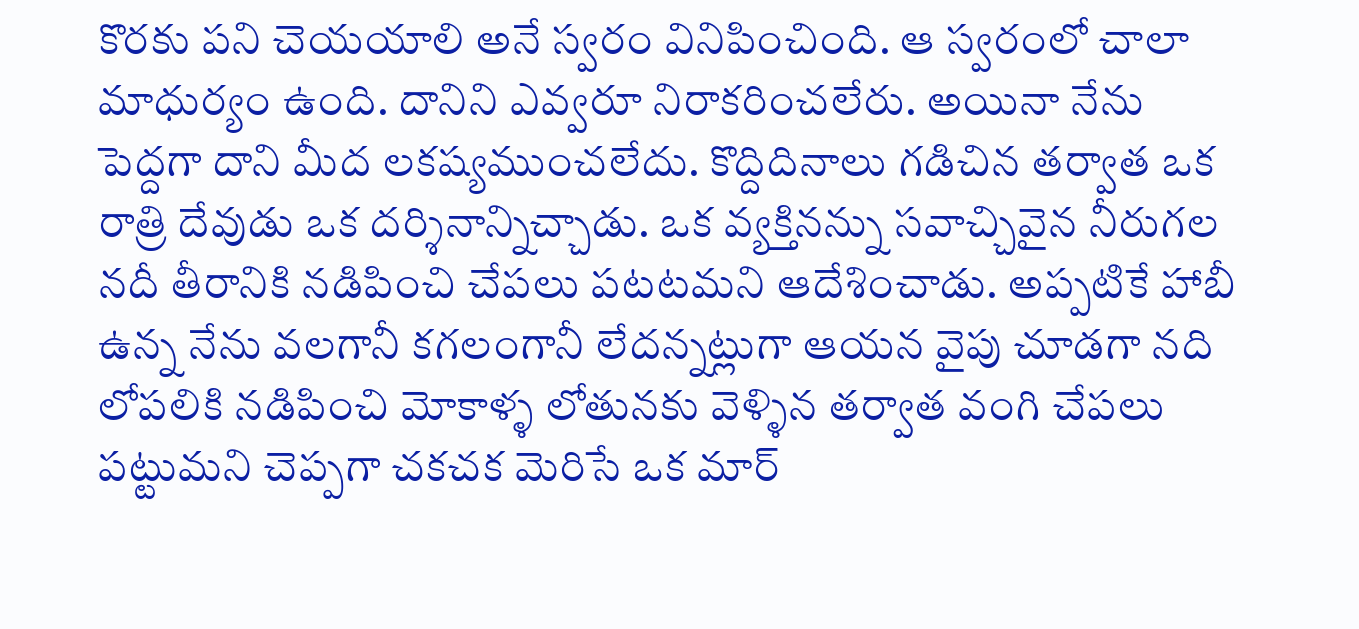కొరకు పని చెయయాలి అనే స్వరం వినిపించింది. ఆ స్వరంలో చాలా మాధుర్యం ఉంది. దానిని ఎవ్వరూ నిరాకరించలేరు. అయినా నేను పెద్దగా దాని మీద లకష్యముంచలేదు. కొద్దిదినాలు గడిచిన తర్వాత ఒక రాత్రి దేవుడు ఒక దర్శినాన్నిచ్చాడు. ఒక వ్యక్తినన్ను సవాచ్చివైన నీరుగల నదీ తీరానికి నడిపించి చేపలు పటటమని ఆదేశించాడు. అప్పటికే హాబీ ఉన్న నేను వలగానీ కగలంగానీ లేదన్నట్లుగా ఆయన వైపు చూడగా నది లోపలికి నడిపించి మోకాళ్ళ లోతునకు వెళ్ళిన తర్వాత వంగి చేపలు పట్టుమని చెప్పగా చకచక మెరిసే ఒక మార్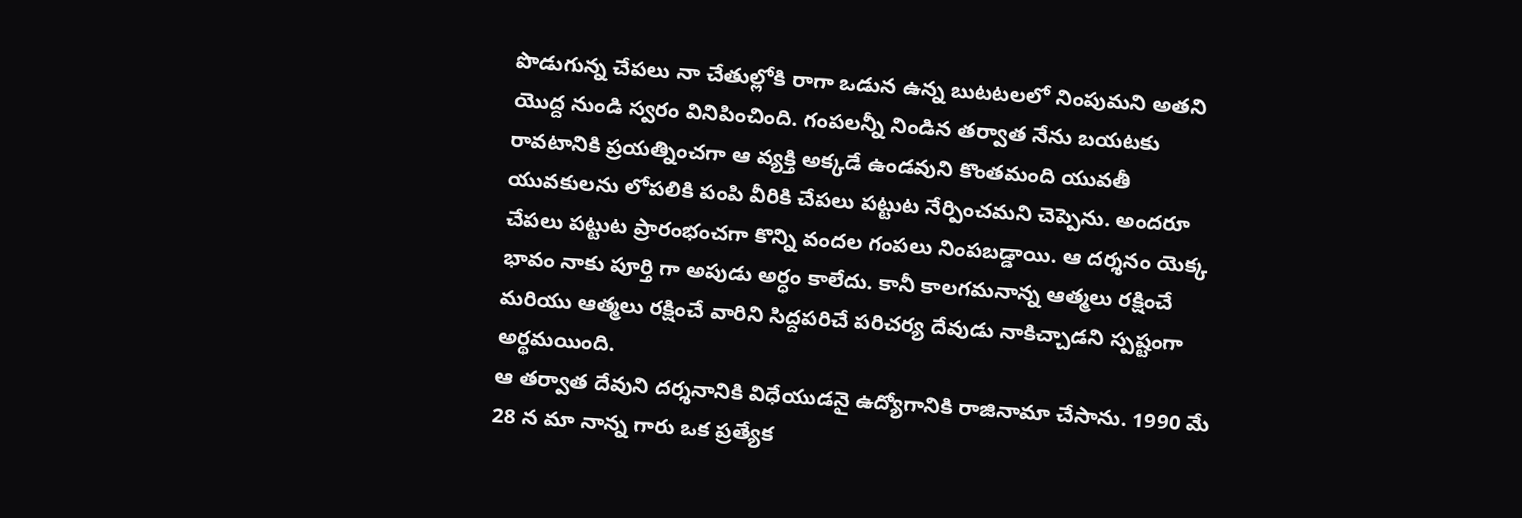పొడుగున్న చేపలు నా చేతుల్లోకి రాగా ఒడున ఉన్న బుటటలలో నింపుమని అతని యొద్ద నుండి స్వరం వినిపించింది. గంపలన్నీ నిండిన తర్వాత నేను బయటకు రావటానికి ప్రయత్నించగా ఆ వ్యక్తి అక్కడే ఉండవుని కొంతమంది యువతీ యువకులను లోపలికి పంపి వీరికి చేపలు పట్టుట నేర్పించమని చెప్పెను. అందరూ చేపలు పట్టుట ప్రారంభంచగా కొన్ని వందల గంపలు నింపబడ్డాయి. ఆ దర్శనం యెక్క భావం నాకు పూర్తి గా అపుడు అర్ధం కాలేదు. కానీ కాలగమనాన్న ఆత్మలు రక్షించే మరియు ఆత్మలు రక్షించే వారిని సిద్దపరిచే పరిచర్య దేవుడు నాకిచ్చాడని స్పష్టంగా అర్థమయింది.
ఆ తర్వాత దేవుని దర్శనానికి విధేయుడనై ఉద్యోగానికి రాజినామా చేసాను. 1990 మే 28 న మా నాన్న గారు ఒక ప్రత్యేక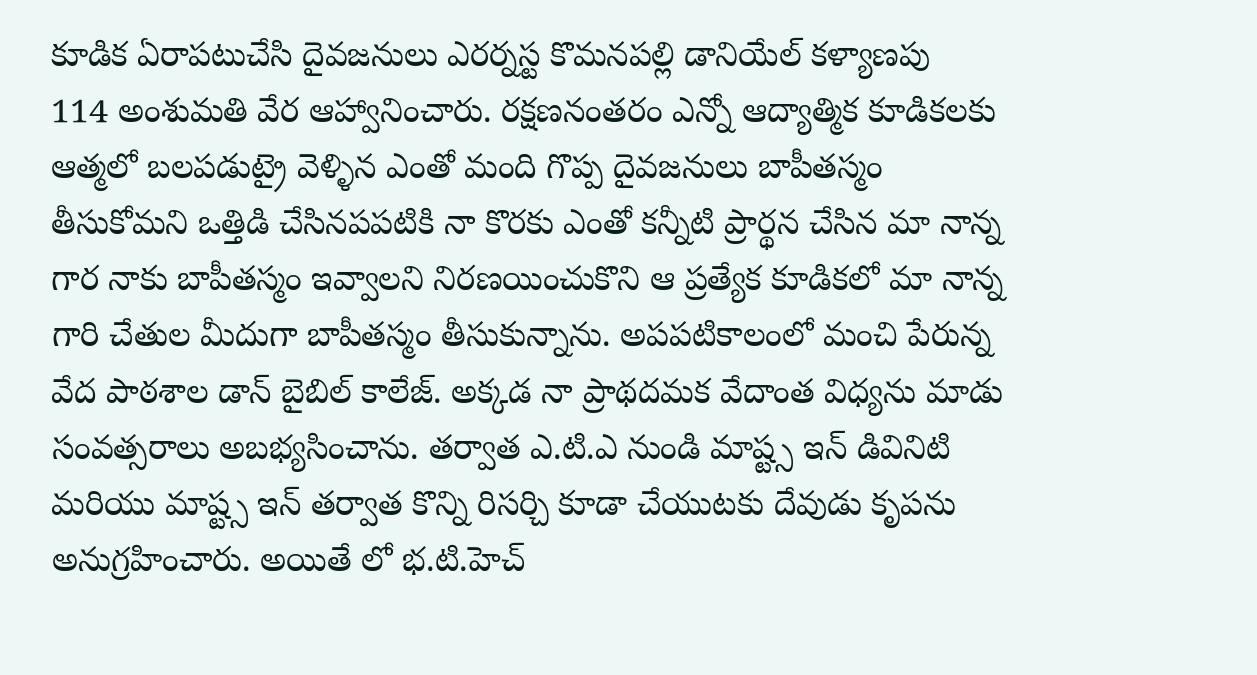కూడిక ఏరాపటుచేసి దైవజనులు ఎరర్నస్ట కొమనపల్లి డానియేల్ కళ్యాణపు
114 అంశుమతి వేర ఆహ్వానించారు. రక్షణనంతరం ఎన్నో ఆద్యాత్మిక కూడికలకు ఆత్మలో బలపడుట్రై వెళ్ళిన ఎంతో మంది గొప్ప దైవజనులు బాపీతస్మం తీసుకోమని ఒత్తిడి చేసినపపటికి నా కొరకు ఎంతో కన్నీటి ప్రార్థన చేసిన మా నాన్న గార నాకు బాపీతస్మం ఇవ్వాలని నిరణయించుకొని ఆ ప్రత్యేక కూడికలో మా నాన్న గారి చేతుల మీదుగా బాపీతస్మం తీసుకున్నాను. అపపటికాలంలో మంచి పేరున్న వేద పాఠశాల డాన్ బైబిల్ కాలేజ్. అక్కడ నా ప్రాథదమక వేదాంత విధ్యను మాడు సంవత్సరాలు అబభ్యసించాను. తర్వాత ఎ.టి.ఎ నుండి మాష్ట్స ఇన్ డివినిటి మరియు మాష్ట్స ఇన్ తర్వాత కొన్ని రిసర్చి కూడా చేయుటకు దేవుడు కృపను అనుగ్రహించారు. అయితే లో భ.టి.హెచ్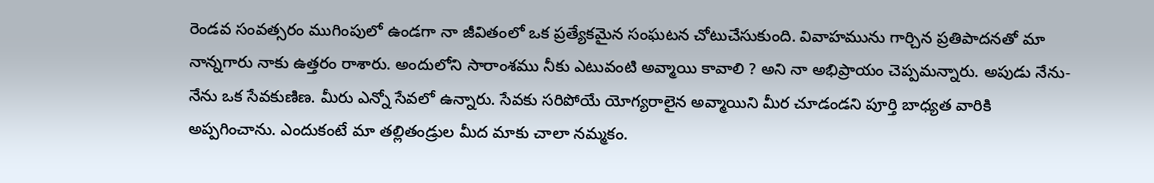రెండవ సంవత్సరం ముగింపులో ఉండగా నా జీవితంలో ఒక ప్రత్యేకమైన సంఘటన చోటుచేసుకుంది. వివాహమును గార్చిన ప్రతిపాదనతో మా నాన్నగారు నాకు ఉత్తరం రాశారు. అందులోని సారాంశము నీకు ఎటువంటి అవ్మాయి కావాలి ? అని నా అభిప్రాయం చెప్పమన్నారు. అపుడు నేను- నేను ఒక సేవకుణిణ. మీరు ఎన్నో సేవలో ఉన్నారు. సేవకు సరిపోయే యోగ్యరాలైన అవ్మాయిని మీర చూడండని పూర్తి బాధ్యత వారికి అప్పగించాను. ఎందుకంటే మా తల్లితండ్రుల మీద మాకు చాలా నమ్మకం.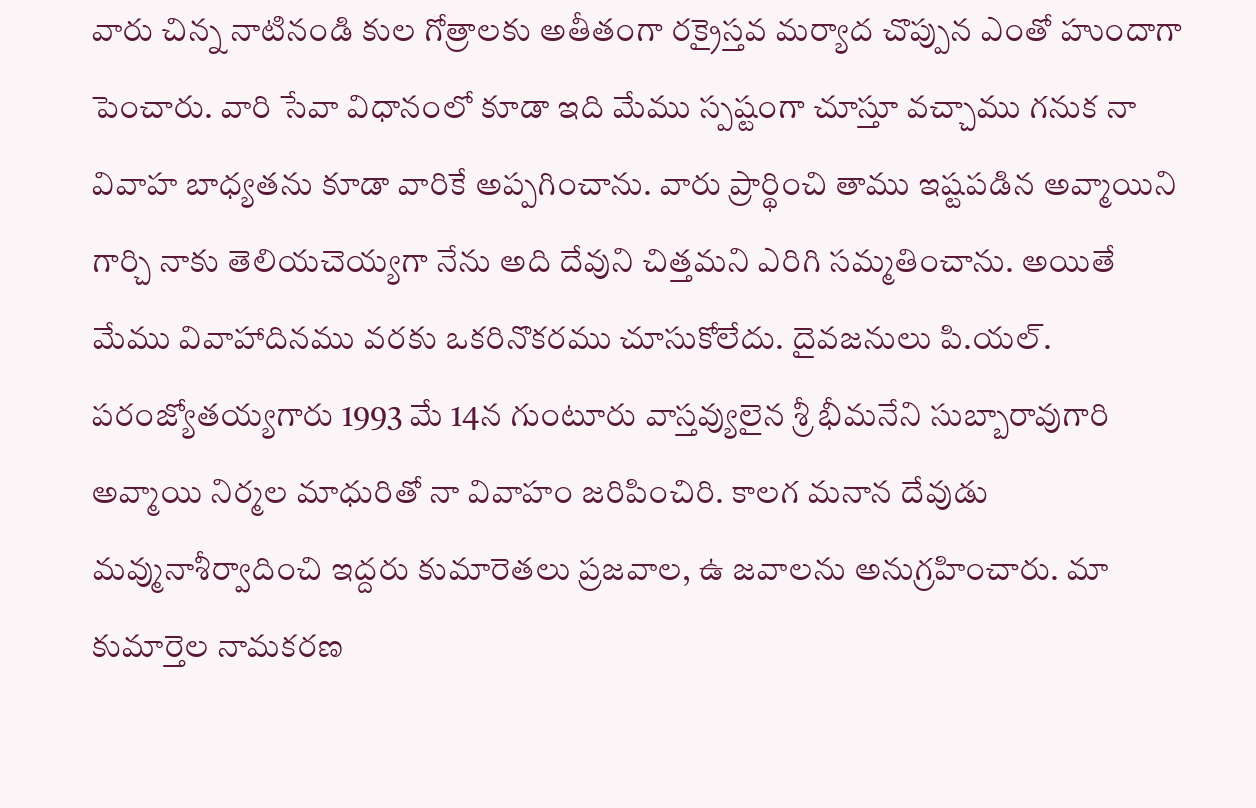వారు చిన్న నాటినండి కుల గోత్రాలకు అతీతంగా రక్రైస్తవ మర్యాద చొప్పున ఎంతో హుందాగా పెంచారు. వారి సేవా విధానంలో కూడా ఇది మేము స్పష్టంగా చూస్తూ వచ్చాము గనుక నా వివాహ బాధ్యతను కూడా వారికే అప్పగించాను. వారు ప్రార్థించి తాము ఇష్టపడిన అవ్మాయిని గార్చి నాకు తెలియచెయ్యగా నేను అది దేవుని చిత్తమని ఎరిగి సమ్మతించాను. అయితే మేము వివాహాదినము వరకు ఒకరినొకరము చూసుకోలేదు. దైవజనులు పి.యల్. పరంజ్యోతయ్యగారు 1993 మే 14న గుంటూరు వాస్తవ్యులైన శ్రీ భీమనేని సుబ్బారావుగారి అవ్మాయి నిర్మల మాధురితో నా వివాహం జరిపించిరి. కాలగ మనాన దేవుడు మవ్మునాశీర్వాదించి ఇద్దరు కుమారెతలు ప్రజవాల, ఉ జవాలను అనుగ్రహించారు. మా కుమార్తెల నామకరణ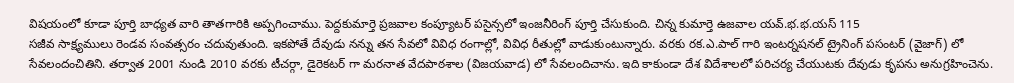విషయంలో కూడా పూర్తి బాధ్యత వారి తాతగారికి అప్పగించాము. పెద్దకుమార్తె ప్రజవాల కంప్యూటర్ పసైన్సలో ఇంజనీరింగ్ పూర్తి చేసుకుంది. చిన్న కుమార్తె ఉజవాల యవ్.భ.భ.యస్ 115
సజీవ సాక్ష్యములు రెండవ సంవత్సరం చదువుతుంది. ఇకపోతే దేవుడు నన్ను తన సేవలో వివిధ రంగాల్లో, వివిధ రీతుల్లో వాడుకుంటున్నారు. వరకు రక.ఎ.పాల్ గారి ఇంటర్నషనల్ ట్రైనింగ్ పసంటర్ (వైజాగ్) లో సేవలందంచితిని. తర్వాత 2001 నుండి 2010 వరకు టీచర్గా, డైరెకటర్ గా మరనాత వేదపాఠశాల (విజయవాడ) లో సేవలందిచాను. ఇది కాకుండా దేశ విదేశాలలో పరిచర్య చేయుటకు దేవుడు కృపను అనుగ్రహించెను.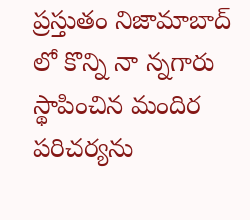ప్రస్తుతం నిజామాబాద్ లో కొన్ని నా న్నగారు స్థాపించిన మందిర పరిచర్యను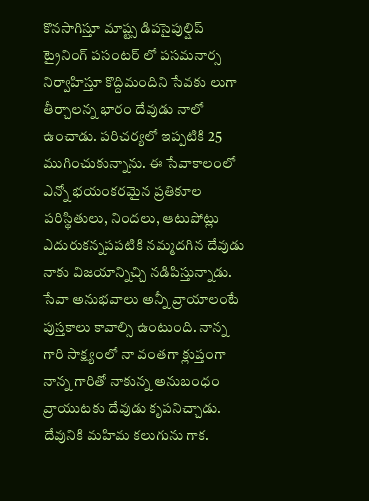కొనసాగిస్తూ మాష్ట్స డిపసైపుల్షిప్ ట్రైనింగ్ పసంటర్ లో పసమనార్స నిర్వాహిస్తూ కొద్దిమందిని సేవకు లుగా తీర్చాలన్న భారం దేవుడు నాలో ఉంచాడు. పరిచర్యలో ఇప్పటికి 25 ముగించుకున్నాను. ఈ సేవాకాలంలో ఎన్నో భయంకరమైన ప్రతికూల పరిస్థితులు, నిందలు, ఆటుపోట్లు ఎదురుకన్నపపటికి నమ్మదగిన దేవుడు నాకు విజయాన్నిచ్చి నడిపిస్తున్నాడు. సేవా అనుభవాలు అన్నీ వ్రాయాలంటే పుస్తకాలు కావాల్సి ఉంటుంది. నాన్న గారి సాక్ష్యంలో నా వంతగా క్లుప్తంగా నాన్న గారితో నాకున్న అనుబంధం వ్రాయుటకు దేవుడు కృపనిచ్చాడు. దేవునికి మహిమ కలుగును గాక.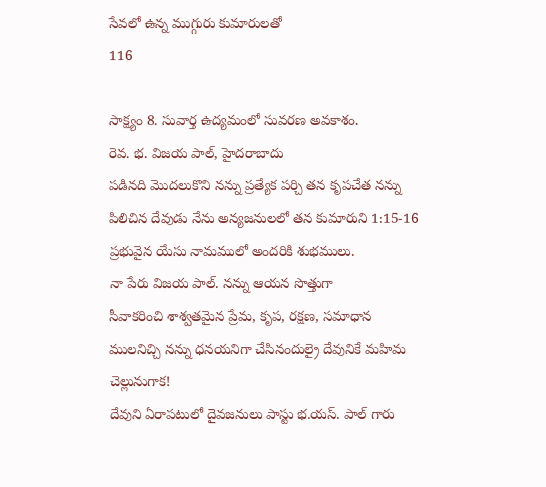సేవలో ఉన్న ముగ్గురు కుమారులతో
116

సాక్ష్యం 8. సువార్త ఉద్యమంలో సువరణ అవకాశం.
రెవ. భ. విజయ పాల్, హైదరాబాదు
పడినది మొదలుకొని నన్ను ప్రత్యేక పర్చి తన కృపచేత నన్ను పిలిచిన దేవుడు నేను అన్యజనులలో తన కుమారుని 1:15-16
ప్రభువైన యేసు నామములో అందరికి శుభములు.
నా పేరు విజయ పాల్. నన్ను ఆయన సొత్తుగా
సీవాకరించి శాశ్వతమైన ప్రేమ, కృప, రక్షణ, సమాధాన
ములనిచ్చి నన్ను ధనయనిగా చేసినందుల్రై దేవునికే మహిమ
చెల్లునుగాక!
దేవుని ఏరాపటులో దైవజనులు పాస్టు భ.యస్. పాల్ గారు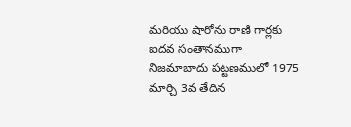మరియు షారోను రాణి గార్లకు ఐదవ సంతానముగా నిజమాబాదు పట్టణములో 1975 మార్చి 3వ తేదిన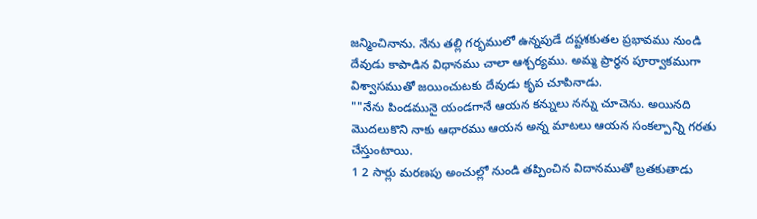జన్మించినాను. నేను తల్లి గర్భములో ఉన్నపుడే దష్టశకుతల ప్రభావము నుండి దేవుడు కాపాడిన విధానము చాలా ఆశ్చర్యము. అమ్మ ప్రార్థన పూర్వాకముగా విశ్వాసముతో జయించుటకు దేవుడు కృప చూపినాడు.
""నేను పిండమునై యండగానే ఆయన కన్నులు నన్ను చూచెను. అయినది మొదలుకొని నాకు ఆధారము ఆయన అన్న మాటలు ఆయన సంకల్పాన్ని గరతు చేస్తుంటాయి.
1 2 సార్లు మరణపు అంచుల్లో నుండి తప్పించిన విదానముతో బ్రతకుతాడు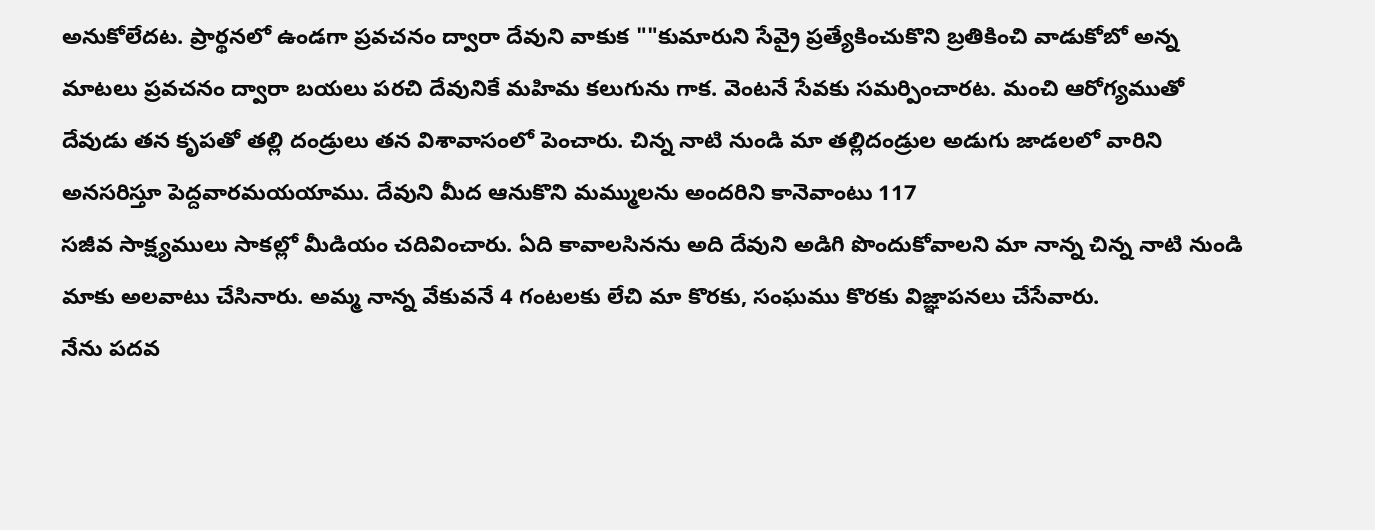అనుకోలేదట. ప్రార్థనలో ఉండగా ప్రవచనం ద్వారా దేవుని వాకుక ""కుమారుని సేవ్రై ప్రత్యేకించుకొని బ్రతికించి వాడుకోబో అన్న మాటలు ప్రవచనం ద్వారా బయలు పరచి దేవునికే మహిమ కలుగును గాక. వెంటనే సేవకు సమర్పించారట. మంచి ఆరోగ్యముతో దేవుడు తన కృపతో తల్లి దండ్రులు తన విశావాసంలో పెంచారు. చిన్న నాటి నుండి మా తల్లిదండ్రుల అడుగు జాడలలో వారిని అనసరిస్తూ పెద్దవారమయయాము. దేవుని మీద ఆనుకొని మమ్ములను అందరిని కానెవాంటు 117
సజీవ సాక్ష్యములు సాకల్లో మీడియం చదివించారు. ఏది కావాలసినను అది దేవుని అడిగి పొందుకోవాలని మా నాన్న చిన్న నాటి నుండి మాకు అలవాటు చేసినారు. అమ్మ నాన్న వేకువనే 4 గంటలకు లేచి మా కొరకు, సంఘము కొరకు విజ్ఞాపనలు చేసేవారు.
నేను పదవ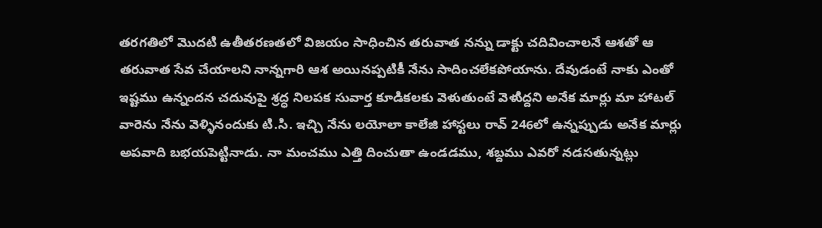తరగతిలో మొదటి ఉతీతరణతలో విజయం సాధించిన తరువాత నన్ను డాక్టు చదివించాలనే ఆశతో ఆ తరువాత సేవ చేయాలని నాన్నగారి ఆశ అయినప్పటికీ నేను సాదించలేకపోయాను. దేవుడంటే నాకు ఎంతో ఇష్టము ఉన్నందన చదువుపై శ్రద్ధ నిలపక సువార్త కూడికలకు వెళుతుంటే వెళుిద్దని అనేక మార్లు మా హాటల్ వారెను నేను వెళ్ళినందుకు టి.సి. ఇచ్చి నేను లయోలా కాలేజి హాస్టలు రావ్ 246లో ఉన్నప్పుడు అనేక మార్లు అపవాది బభయపెట్టినాడు. నా మంచము ఎత్తి దించుతా ఉండడము, శబ్దము ఎవరో నడసతున్నట్లు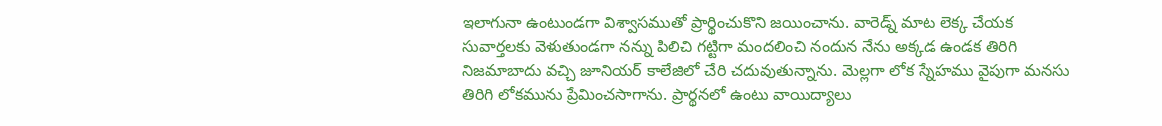ఇలాగునా ఉంటుండగా విశ్వాసముతో ప్రార్థించుకొని జయించాను. వారెడ్న్ మాట లెక్క చేయక సువార్తలకు వెళుతుండగా నన్ను పిలిచి గట్టిగా మందలించి నందున నేను అక్కడ ఉండక తిరిగి నిజమాబాదు వచ్చి జూనియర్ కాలేజిలో చేరి చదువుతున్నాను. మెల్లగా లోక స్నేహము వైపుగా మనసు తిరిగి లోకమును ప్రేమించసాగాను. ప్రార్థనలో ఉంటు వాయిద్యాలు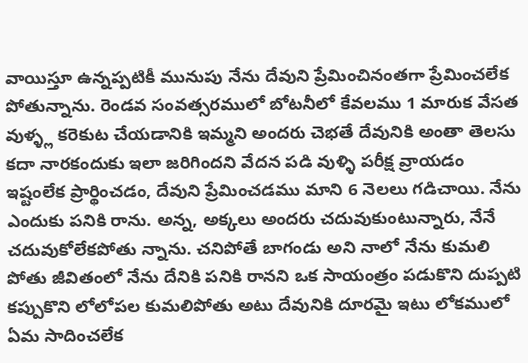వాయిస్తూ ఉన్నప్పటికీ మునుపు నేను దేవుని ప్రేమించినంతగా ప్రేమించలేక పోతున్నాను. రెండవ సంవత్సరములో బోటనీలో కేవలము 1 మారుక వేసత వుళ్ళ్ల కరెకుట చేయడానికి ఇమ్మని అందరు చెభతే దేవునికి అంతా తెలసు కదా నారకందుకు ఇలా జరిగిందని వేదన పడి వుళ్ళి పరీక్ష వ్రాయడం ఇష్టంలేక ప్రార్థించడం, దేవుని ప్రేమించడము మాని 6 నెలలు గడిచాయి. నేను ఎందుకు పనికి రాను. అన్న, అక్కలు అందరు చదువుకుంటున్నారు, నేనే చదువుకోలేకపోతు న్నాను. చనిపోతే బాగండు అని నాలో నేను కుమలి పోతు జీవితంలో నేను దేనికి పనికి రానని ఒక సాయంత్రం పడుకొని దుప్పటి కప్పుకొని లోలోపల కుమలిపోతు అటు దేవునికి దూరమై ఇటు లోకములో ఏమ సాదించలేక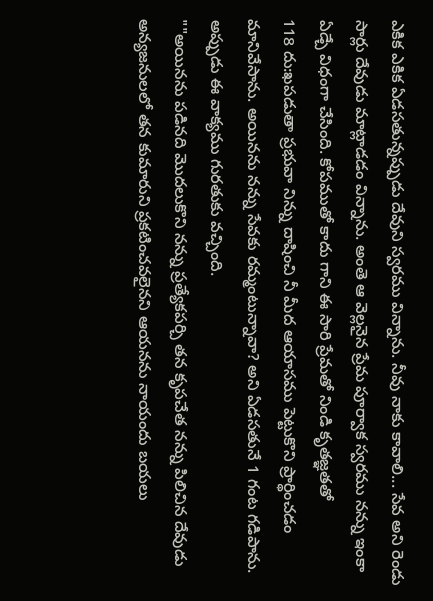ఎకిక ఎకిక ఏడసతున్నప్పుడు దేవుని స్వరము విన్నాను. నీవు నాకు కావాలి... సేవ అని రెండు సార్లు దేవుడు మాట్లాడడం విన్నాను. అంతె ఆ వెల్లనైన ప్రేమ పూర్వాక స్వరము నన్ను ఇంకా ఏడ్చే విధంగా చేసింది. కోపముతో కాదు గాని ఈ సారి ప్రేమతో నిండి కృతజ్ఞతతో
118 దు:ఖపడుతా ప్రభువా నిన్ను దాషించి నీ మీద ఆయాసము పెట్టుకొని ప్రార్థించడం మానివేసాను. అయినను నన్ను సేవకు రమ్మంటున్నావా? అని ఏడసతునే 1 గంట గడిపాను. అప్పుడు ఈ వాక్యము గురతుకు వచ్చింది.
""అయినను పడినది మొదలుకొని నన్ను ప్రత్యేకపర్చి తన కృపచేత నన్ను పిలిచిన దేవుడు అన్యజనులలో తన కుమారుని ప్రకటించవలైనని ఆయనను నాయందు బయలు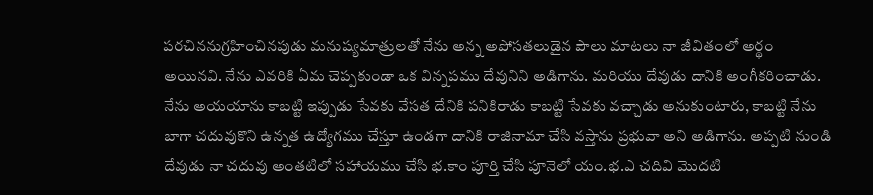పరచిననుగ్రహించినపుడు మనుష్యమాత్రులతో నేను అన్న అపోసతలుడైన పౌలు మాటలు నా జీవితంలో అర్థం అయినవి. నేను ఎవరికి ఏమ చెప్పకుండా ఒక విన్నపము దేవునిని అడిగాను. మరియు దేవుడు దానికి అంగీకరించాడు. నేను అయయాను కాబట్టి ఇప్పుడు సేవకు వేసత దేనికి పనికిరాడు కాబట్టి సేవకు వచ్చాడు అనుకుంటారు, కాబట్టి నేను బాగా చదువుకొని ఉన్నత ఉద్యోగము చేస్తూ ఉండగా దానికి రాజినామా చేసి వస్తాను ప్రభువా అని అడిగాను. అప్పటి నుండి దేవుడు నా చదువు అంతటిలో సహాయము చేసి భ.కాం పూర్తి చేసి పూనెలో యం.భ.ఎ చదివి మొదటి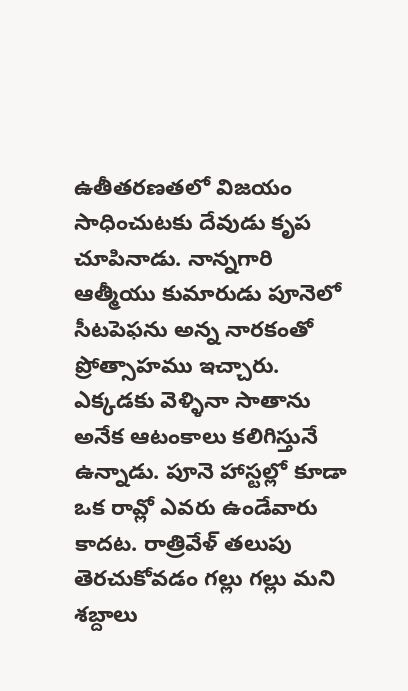ఉతీతరణతలో విజయం సాధించుటకు దేవుడు కృప చూపినాడు. నాన్నగారి ఆత్మీయు కుమారుడు పూనెలో సీటపెఫను అన్న నారకంతో ప్రోత్సాహము ఇచ్చారు.
ఎక్కడకు వెళ్ళినా సాతాను అనేక ఆటంకాలు కలిగిస్తునే ఉన్నాడు. పూనె హాస్టల్లో కూడా ఒక రావ్లో ఎవరు ఉండేవారు కాదట. రాత్రివేళ్ తలుపు తెరచుకోవడం గల్లు గల్లు మని శబ్దాలు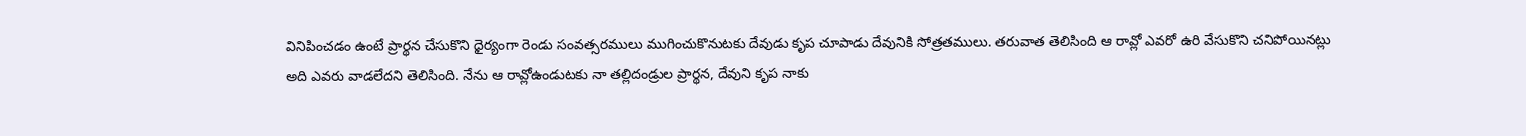వినిపించడం ఉంటే ప్రార్థన చేసుకొని ధైర్యంగా రెండు సంవత్సరములు ముగించుకొనుటకు దేవుడు కృప చూపాడు దేవునికి సోత్రతములు. తరువాత తెలిసింది ఆ రావ్లో ఎవరో ఉరి వేసుకొని చనిపోయినట్లు అది ఎవరు వాడలేదని తెలిసింది. నేను ఆ రావ్లోఉండుటకు నా తల్లిదండ్రుల ప్రార్థన, దేవుని కృప నాకు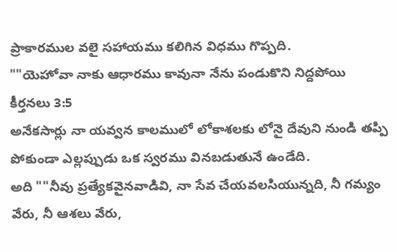ప్రాకారముల వలై సహాయము కలిగిన విధము గొప్పది.
""యెహోవా నాకు ఆధారము కావునా నేను పండుకొని నిద్దపోయి కీర్తనలు 3:5
అనేకసార్లు నా యవ్వన కాలములో లోకాశలకు లోనై దేవుని నుండి తప్పి పోకుండా ఎల్లప్పుడు ఒక స్వరము వినబడుతునే ఉండేది.
అది ""నీవు ప్రత్యేకవైనవాడివి, నా సేవ చేయవలసియున్నది, నీ గమ్యం వేరు, నీ ఆశలు వేరు,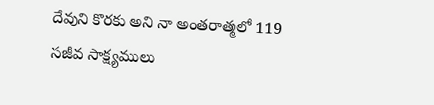దేవుని కొరకు అని నా అంతరాత్మలో 119
సజీవ సాక్ష్యములు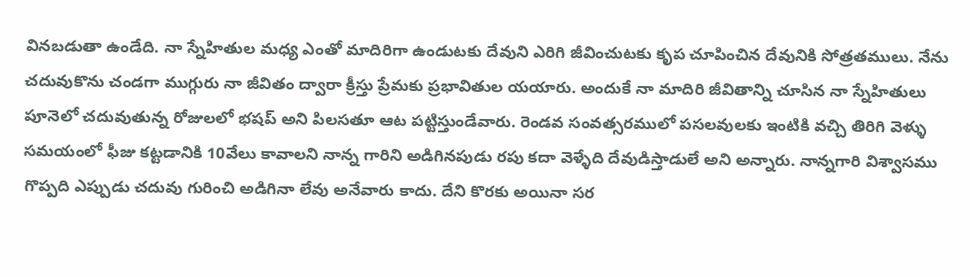వినబడుతా ఉండేది. నా స్నేహితుల మధ్య ఎంతో మాదిరిగా ఉండుటకు దేవుని ఎరిగి జీవించుటకు కృప చూపించిన దేవునికి సోత్రతములు. నేను చదువుకొను చండగా ముగ్గురు నా జీవితం ద్వారా క్రీస్తు ప్రేమకు ప్రభావితుల యయారు. అందుకే నా మాదిరి జీవితాన్ని చూసిన నా స్నేహితులు పూనెలో చదువుతున్న రోజులలో భషప్ అని పిలసతూ ఆట పట్టిస్తుండేవారు. రెండవ సంవత్సరములో పసలవులకు ఇంటికి వచ్చి తిరిగి వెళ్ళు సమయంలో ఫీజు కట్టడానికి 10వేలు కావాలని నాన్న గారిని అడిగినపుడు రపు కదా వెళ్ళేది దేవుడిస్తాడులే అని అన్నారు. నాన్నగారి విశ్వాసము గొప్పది ఎప్పుడు చదువు గురించి అడిగినా లేవు అనేవారు కాదు. దేని కొరకు అయినా సర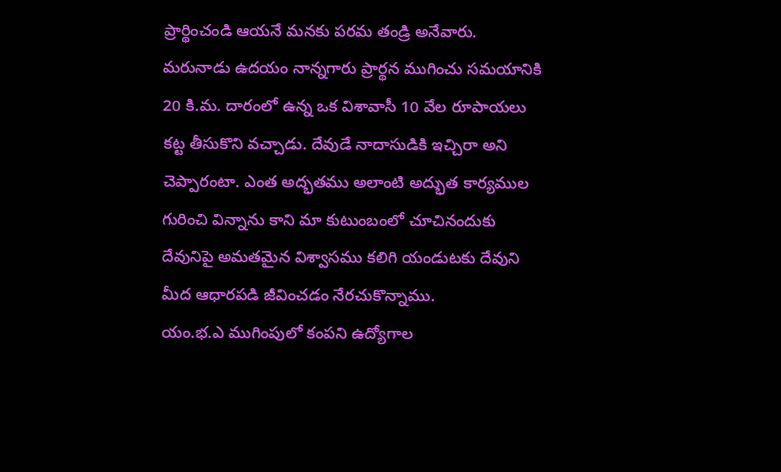ప్రార్థించండి ఆయనే మనకు పరమ తండ్రి అనేవారు. మరునాడు ఉదయం నాన్నగారు ప్రార్థన ముగించు సమయానికి 20 కి.మ. దారంలో ఉన్న ఒక విశావాసీ 10 వేల రూపాయలు కట్ట తీసుకొని వచ్చాడు. దేవుడే నాదాసుడికి ఇచ్చిరా అని చెప్పారంటా. ఎంత అద్భతము అలాంటి అద్భుత కార్యముల గురించి విన్నాను కాని మా కుటుంబంలో చూచినందుకు దేవునిపై అమతమైన విశ్వాసము కలిగి యండుటకు దేవుని మీద ఆధారపడి జీవించడం నేరచుకొన్నాము.
యం.భ.ఎ ముగింపులో కంపని ఉద్యోగాల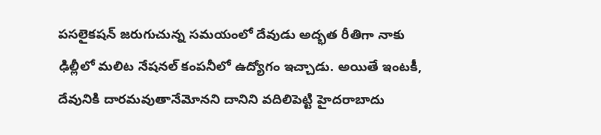పసలైకషన్ జరుగుచున్న సమయంలో దేవుడు అద్భత రీతిగా నాకు ఢిల్లీలో మలిట నేషనల్ కంపనీలో ఉద్యోగం ఇచ్చాడు. అయితే ఇంటకీ, దేవునికి దారమవుతానేమోనని దానిని వదిలిపెట్టి హైదరాబాదు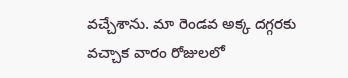వచ్చేశాను. మా రెండవ అక్క దగ్గరకు వచ్చాక వారం రోజులలో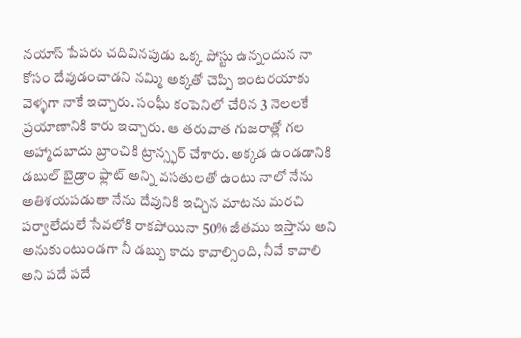నయాస్ పేపరు చదివినపుడు ఒక్క పోస్టు ఉన్నందున నా కోసం దేవుడంచాడని నమ్మి అక్కతో చెప్పి ఇంటరయాకు వెళ్ళగా నాకే ఇచ్చారు. సంఫీు కంపెనిలో చేరిన 3 నెలలకే ప్రయాణానికి కారు ఇచ్చారు. ఆ తరువాత గుజరాత్లో గల అహ్మాదబాదు బ్రాంచికి ట్రాన్స్ఫర్ చేశారు. అక్కడ ఉండడానికి డబుల్ బైడ్రాం ఫ్లాట్ అన్ని వసతులతో ఉంటు నాలో నేను అతిశయపడుతా నేను దేవునికి ఇచ్చిన మాటను మరచి పర్వాలేదులే సేవలోకి రాకపోయినా 50% జీతము ఇస్తాను అని అనుకుంటుండగా నీ డబ్బు కాదు కావాల్సింది, నీవే కావాలి అని పదే పదే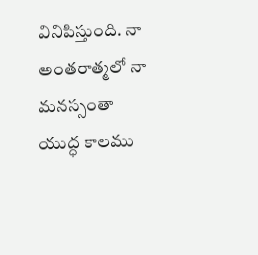వినిపిస్తుంది. నా అంతరాత్మలో నా మనస్సంతా యుద్ధ కాలము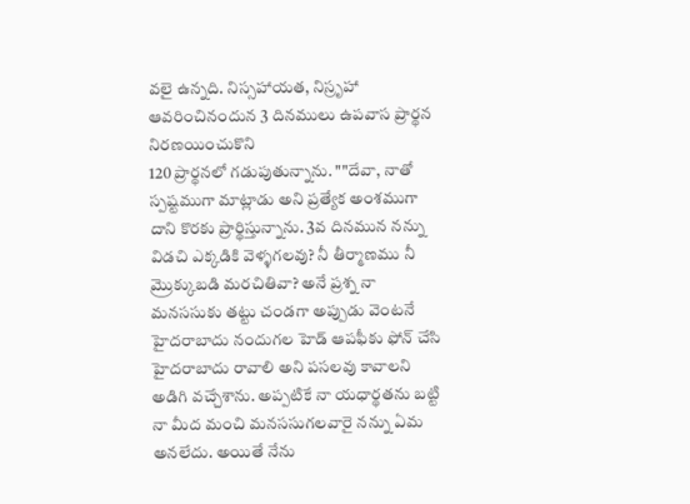వలై ఉన్నది. నిస్సహాయత, నిస్రృహా ఆవరించినందున 3 దినములు ఉపవాస ప్రార్థన నిరణయించుకొని
120 ప్రార్థనలో గడుపుతున్నాను. ""దేవా, నాతో స్పష్టముగా మాట్లాడు అని ప్రత్యేక అంశముగా దాని కొరకు ప్రార్థిస్తున్నాను. 3వ దినమున నన్ను విడచి ఎక్కడికి వెళ్ళగలవు? నీ తీర్మాణము నీ మ్రొక్కుబడి మరచితివా? అనే ప్రశ్న నా మనససుకు తట్టు చండగా అప్పుడు వెంటనే హైదరాబాదు నందుగల హెడ్ ఆపఫీకు ఫోన్ చేసి హైదరాబాదు రావాలి అని పసలవు కావాలని అడిగి వచ్చేశాను. అప్పటికే నా యధార్థతను బట్టి నా మీద మంచి మనససుగలవారై నన్ను ఏమ అనలేదు. అయితే నేను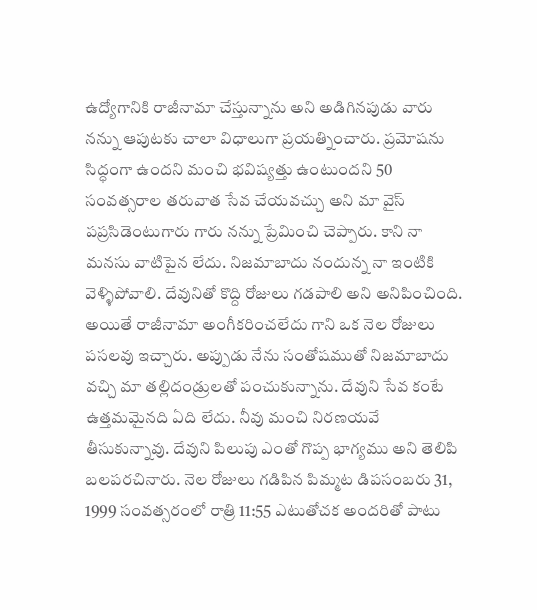ఉద్యోగానికి రాజీనామా చేస్తున్నాను అని అడిగినపుడు వారు నన్ను ఆపుటకు చాలా విధాలుగా ప్రయత్నించారు. ప్రమోషను సిద్ధంగా ఉందని మంచి భవిష్యత్తు ఉంటుందని 50 సంవత్సరాల తరువాత సేవ చేయవచ్చు అని మా వైస్ పప్రసిడెంటుగారు గారు నన్ను ప్రేమించి చెప్పారు. కాని నా మనసు వాటిపైన లేదు. నిజమాబాదు నందున్న నా ఇంటికి వెళ్ళిపోవాలి. దేవునితో కొద్ది రోజులు గడపాలి అని అనిపించింది. అయితే రాజీనామా అంగీకరించలేదు గాని ఒక నెల రోజులు పసలవు ఇచ్చారు. అప్పుడు నేను సంతోషముతో నిజమాబాదు వచ్చి మా తల్లిదండ్రులతో పంచుకున్నాను. దేవుని సేవ కంటే ఉత్తమమైనది ఏది లేదు. నీవు మంచి నిరణయవే తీసుకున్నావు. దేవుని పిలుపు ఎంతో గొప్ప భాగ్యము అని తెలిపి బలపరచినారు. నెల రోజులు గడిపిన పిమ్మట డిపసంబరు 31, 1999 సంవత్సరంలో రాత్రి 11:55 ఎటుతోచక అందరితో పాటు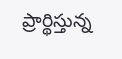ప్రార్థిస్తున్న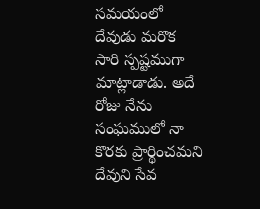సమయంలో దేవుడు మరొక సారి స్పష్టముగా మాట్లాడాడు. అదే రోజు నేను సంఘములో నా కొరకు ప్రార్థించమని దేవుని సేవ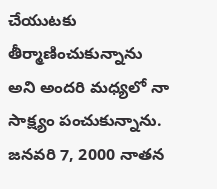చేయుటకు తీర్మాణించుకున్నాను అని అందరి మధ్యలో నా సాక్ష్యం పంచుకున్నాను.
జనవరి 7, 2000 నాతన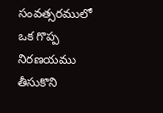సంవత్సరములో ఒక గొప్ప నిరణయము తీసుకొని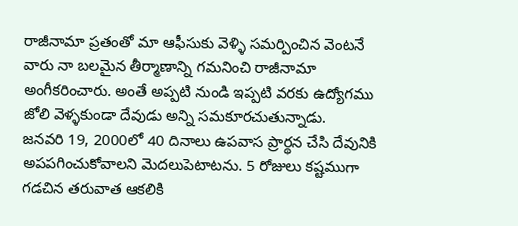రాజీనామా ప్రతంతో మా ఆఫీసుకు వెళ్ళి సమర్పించిన వెంటనే వారు నా బలమైన తీర్మాణాన్ని గమనించి రాజీనామా అంగీకరించారు. అంతే అప్పటి నుండి ఇప్పటి వరకు ఉద్యోగము జోలి వెళ్ళకుండా దేవుడు అన్ని సమకూరచుతున్నాడు.
జనవరి 19, 2000లో 40 దినాలు ఉపవాస ప్రార్థన చేసి దేవునికి అపపగించుకోవాలని వెుదలుపెటాటను. 5 రోజులు కష్టముగా గడచిన తరువాత ఆకలికి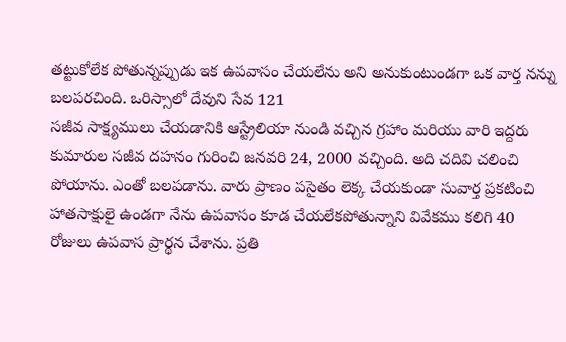తట్టుకోలేక పోతున్నప్పుడు ఇక ఉపవాసం చేయలేను అని అనుకుంటుండగా ఒక వార్త నన్ను బలపరచింది. ఒరిస్సాలో దేవుని సేవ 121
సజీవ సాక్ష్యములు చేయడానికి ఆస్ట్రేలియా నుండి వచ్చిన గ్రహాం మరియు వారి ఇద్దరు కుమారుల సజీవ దహనం గురించి జనవరి 24, 2000 వచ్చింది. అది చదివి చలించి పోయాను. ఎంతో బలపడాను. వారు ప్రాణం పసైతం లెక్క చేయకుండా సువార్త ప్రకటించి హాతసాక్షులై ఉండగా నేను ఉపవాసం కూడ చేయలేకపోతున్నాని వివేకము కలిగి 40 రోజులు ఉపవాస ప్రార్థన చేశాను. ప్రతి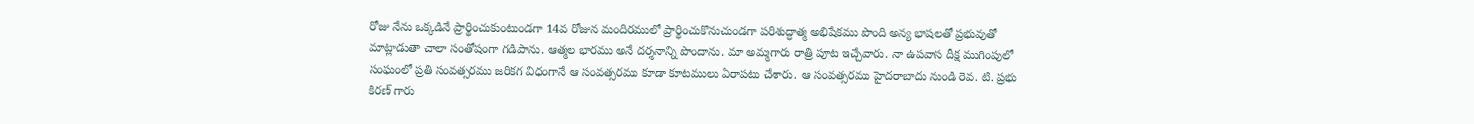రోజు నేను ఒక్కడినే ప్రార్థించుకుంటుండగా 14వ రోజున మందిరములో ప్రార్థించుకొనుచుండగా పరిశుద్ధాత్మ అభిషేకము పొంది అన్య భాషలతో ప్రభువుతో మాట్లాడుతా చాలా సంతోషంగా గడిపాను. ఆత్మల భారము అనే దర్శనాన్ని పొందాను. మా అమ్మగారు రాత్రి పూట ఇచ్చేవారు. నా ఉపవాస దీక్ష ముగింపులో సంఘంలో ప్రతి సంవత్సరము జరికగ విధంగానే ఆ సంవత్సరము కూడా కూటములు ఏరాపటు చేశారు. ఆ సంవత్సరము హైదరాబాదు నుండి రెవ. టి. ప్రభు కిరణ్ గారు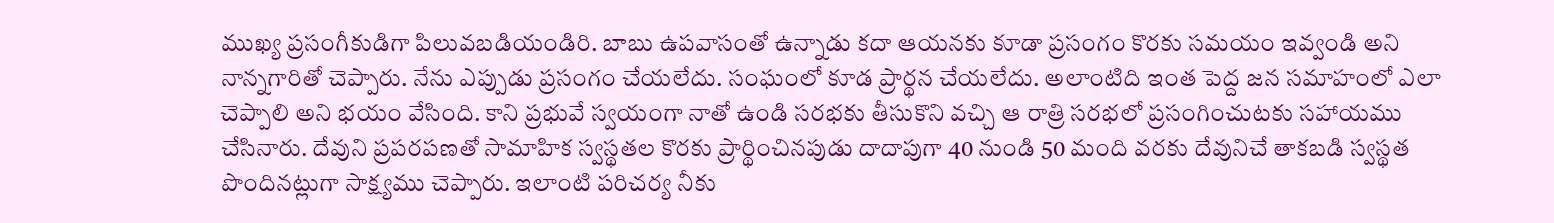ముఖ్య ప్రసంగీకుడిగా పిలువబడియండిరి. బాబు ఉపవాసంతో ఉన్నాడు కదా ఆయనకు కూడా ప్రసంగం కొరకు సమయం ఇవ్వండి అని నాన్నగారితో చెప్పారు. నేను ఎప్పుడు ప్రసంగం చేయలేదు. సంఘంలో కూడ ప్రార్థన చేయలేదు. అలాంటిది ఇంత పెద్ద జన సమాహంలో ఎలా చెప్పాలి అని భయం వేసింది. కాని ప్రభువే స్వయంగా నాతో ఉండి సరభకు తీసుకొని వచ్చి ఆ రాత్రి సరభలో ప్రసంగించుటకు సహాయము చేసినారు. దేవుని ప్రపరపణతో సామాహిక స్వస్థతల కొరకు ప్రార్థించినపుడు దాదాపుగా 40 నుండి 50 మంది వరకు దేవునిచే తాకబడి స్వస్థత పొందినట్లుగా సాక్ష్యము చెప్పారు. ఇలాంటి పరిచర్య నీకు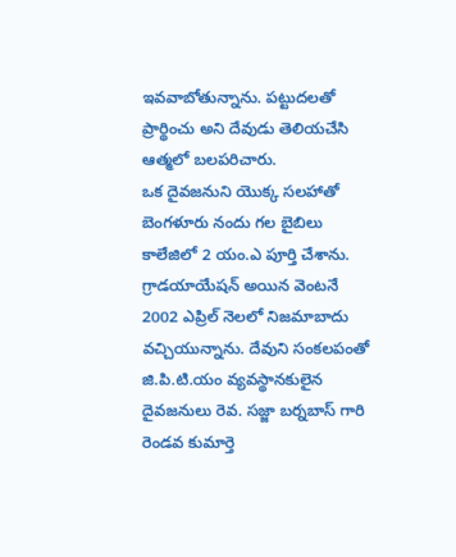ఇవవాబోతున్నాను. పట్టుదలతో ప్రార్థించు అని దేవుడు తెలియచేసి ఆత్మలో బలపరిచారు.
ఒక దైవజనుని యొక్క సలహాతో బెంగళూరు నందు గల బైబిలు కాలేజిలో 2 యం.ఎ పూర్తి చేశాను. గ్రాడయాయేషన్ అయిన వెంటనే 2002 ఎప్రిల్ నెలలో నిజమాబాదు వచ్చియున్నాను. దేవుని సంకలపంతో జి.పి.టి.యం వ్యవస్థానకులైన దైవజనులు రెవ. సజ్జా బర్నబాస్ గారి రెండవ కుమార్తె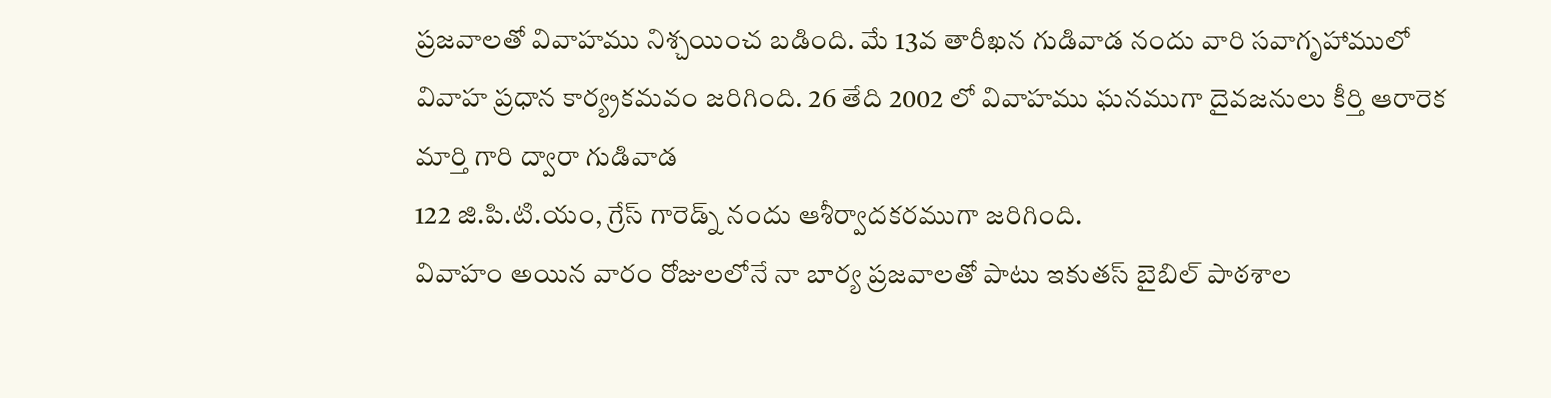ప్రజవాలతో వివాహము నిశ్చయించ బడింది. మే 13వ తారీఖన గుడివాడ నందు వారి సవాగృహాములో వివాహ ప్రధాన కార్య్రకమవం జరిగింది. 26 తేది 2002 లో వివాహము ఘనముగా దైవజనులు కీర్తి ఆరారెక మార్తి గారి ద్వారా గుడివాడ
122 జి.పి.టి.యం, గ్రేస్ గారెడ్న్ నందు ఆశీర్వాదకరముగా జరిగింది.
వివాహం అయిన వారం రోజులలోనే నా బార్య ప్రజవాలతో పాటు ఇకుతస్ బైబిల్ పాఠశాల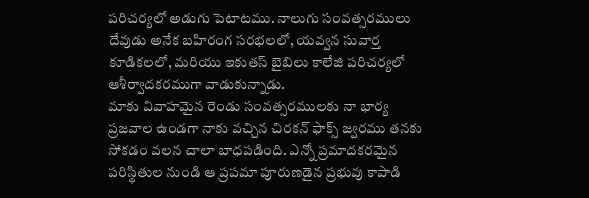పరిచర్యలో అడుగు పెటాటము. నాలుగు సంవత్సరములు దేవుడు అనేక బహిరంగ సరభలలో, యవ్వన సువార్త కూడికలలో, మరియు ఇకుతస్ బైబిలు కాలేజి పరిచర్యలో ఆశీర్వాదకరముగా వాడుకున్నాడు.
మాకు వివాహమైన రెండు సంవత్సరములకు నా భార్య ప్రజవాల ఉండగా నాకు వచ్చిన చిరకన్ ఫాక్స్ జ్వరము తనకు సోకడం వలన చాలా బాధపడింది. ఎన్నో ప్రమాదకరమైన పరిస్థితుల నుండి ఆ ప్రపమా పూరుణడైన ప్రభువు కాపాడి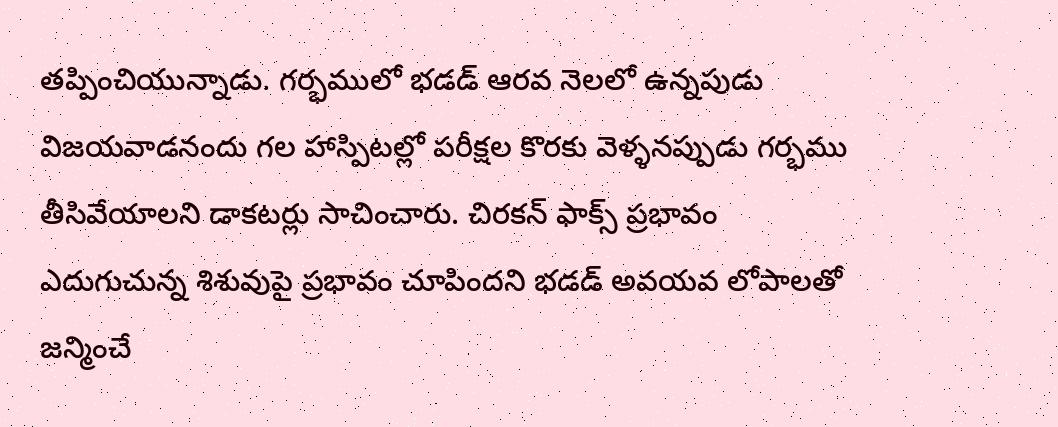తప్పించియున్నాడు. గర్భములో భడడ్ ఆరవ నెలలో ఉన్నపుడు విజయవాడనందు గల హాస్పిటల్లో పరీక్షల కొరకు వెళ్ళనప్పుడు గర్భము తీసివేయాలని డాకటర్లు సాచించారు. చిరకన్ ఫాక్స్ ప్రభావం ఎదుగుచున్న శిశువుపై ప్రభావం చూపిందని భడడ్ అవయవ లోపాలతో జన్మించే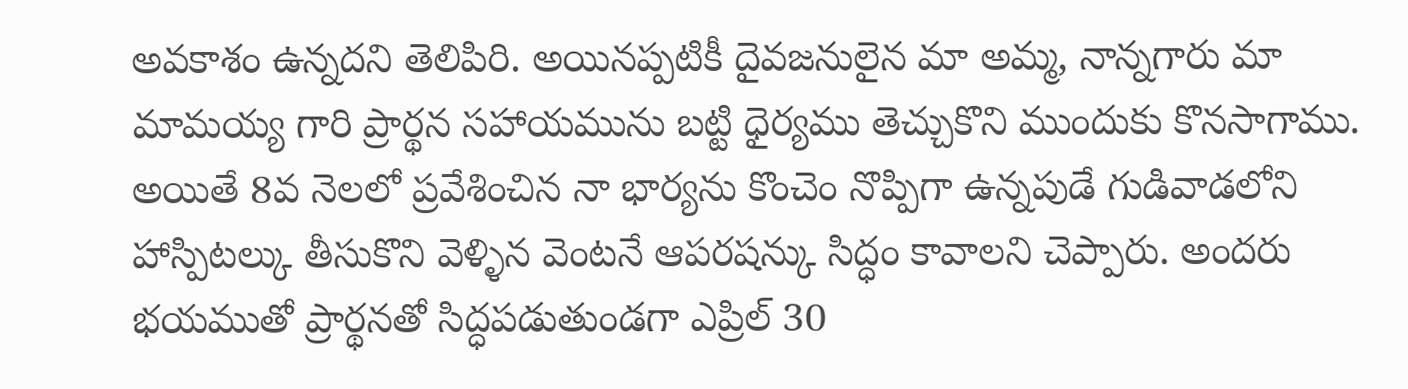అవకాశం ఉన్నదని తెలిపిరి. అయినప్పటికీ దైవజనులైన మా అమ్మ, నాన్నగారు మా మామయ్య గారి ప్రార్థన సహాయమును బట్టి ధైర్యము తెచ్చుకొని ముందుకు కొనసాగాము. అయితే 8వ నెలలో ప్రవేశించిన నా భార్యను కొంచెం నొప్పిగా ఉన్నపుడే గుడివాడలోని హాస్పిటల్కు తీసుకొని వెళ్ళిన వెంటనే ఆపరషన్కు సిద్ధం కావాలని చెప్పారు. అందరు భయముతో ప్రార్థనతో సిద్ధపడుతుండగా ఎప్రిల్ 30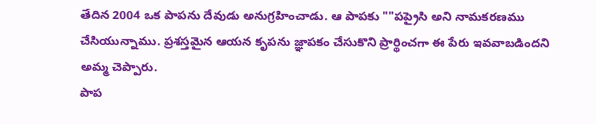తేదిన 2004 ఒక పాపను దేవుడు అనుగ్రహించాడు. ఆ పాపకు ""పప్రైసి అని నామకరణము చేసియున్నాము. ప్రశస్తమైన ఆయన కృపను జ్ఞాపకం చేసుకొని ప్రార్థించగా ఈ పేరు ఇవవాబడిందని అమ్మ చెప్పారు.
పాప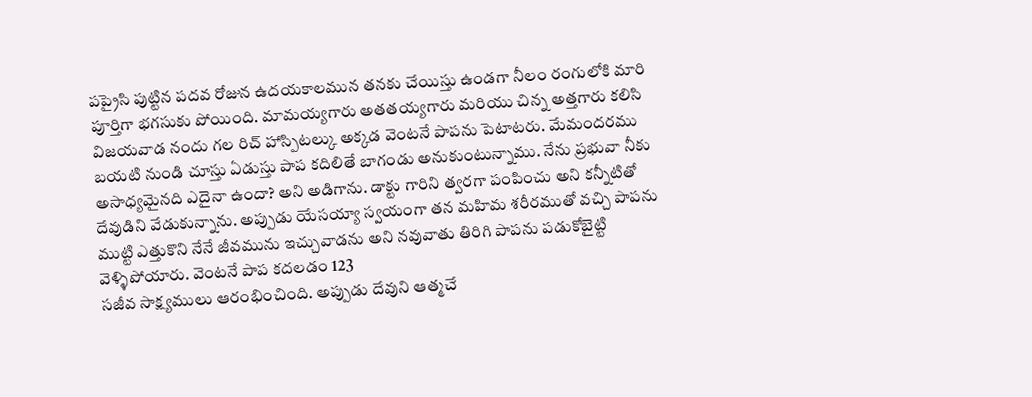పప్రైసి పుట్టిన పదవ రోజున ఉదయకాలమున తనకు చేయిస్తు ఉండగా నీలం రంగులోకి మారి పూర్తిగా భగసుకు పోయింది. మామయ్యగారు అతతయ్యగారు మరియు చిన్న అత్తగారు కలిసి విజయవాడ నందు గల రిచ్ హాస్పిటల్కు అక్కడ వెంటనే పాపను పెటాటరు. మేమందరము బయటి నుండి చూస్తు ఏడుస్తు పాప కదిలితే బాగండు అనుకుంటున్నాము. నేను ప్రభువా నీకు అసాధ్యమైనది ఎదైనా ఉందా? అని అడిగాను. డాక్టు గారిని త్వరగా పంపించు అని కన్నీటితో దేవుడిని వేడుకున్నాను. అప్పుడు యేసయ్యా స్వయంగా తన మహిమ శరీరముతో వచ్చి పాపను ముట్టి ఎత్తుకొని నేనే జీవమును ఇచ్చువాడను అని నవువాతు తిరిగి పాపను పడుకోబైట్టి వెళ్ళిపోయారు. వెంటనే పాప కదలడం 123
సజీవ సాక్ష్యములు ఆరంభించింది. అప్పుడు దేవుని ఆత్మచే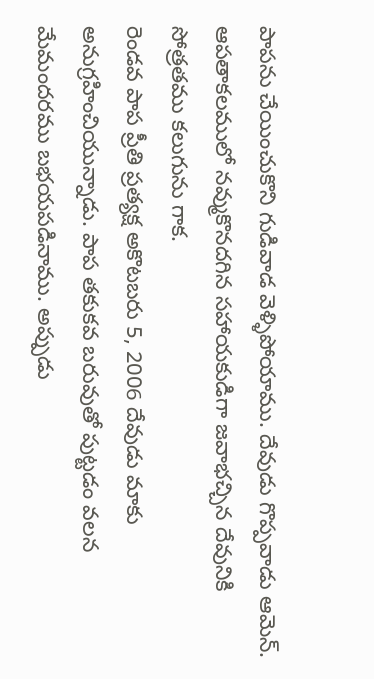పాపను చేయించుకొని గుడివాడ వెళ్ళిపోయాము. దేవుడు గొప్పవాడు ఆమెన్.
ఆపతాకలములో నవ్ముకొనదగిన సహాయకుడిగా జవాభచ్చిన దేవునికి సోత్రతము కలుగును గాక.
రెండవ పాప ప్రీతి ప్రత్యక్ష అకొటబరు 5, 2006 దేవుడు మాకు అనుగ్రహించియున్నాడు. పాప తకుకవ బరువుతో పుట్టడం వలన మేమందరము బభయపడినాము. అప్పుడు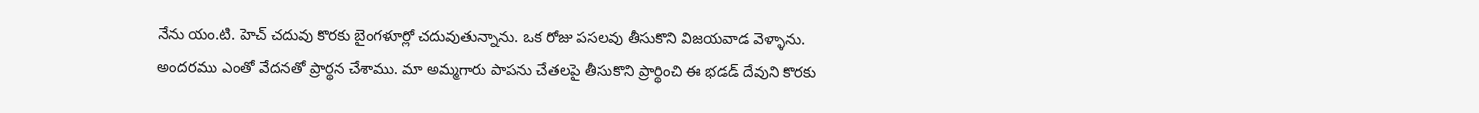నేను యం.టి. హెచ్ చదువు కొరకు బైంగళూర్లో చదువుతున్నాను. ఒక రోజు పసలవు తీసుకొని విజయవాడ వెళ్ళాను. అందరము ఎంతో వేదనతో ప్రార్థన చేశాము. మా అమ్మగారు పాపను చేతలపై తీసుకొని ప్రార్థించి ఈ భడడ్ దేవుని కొరకు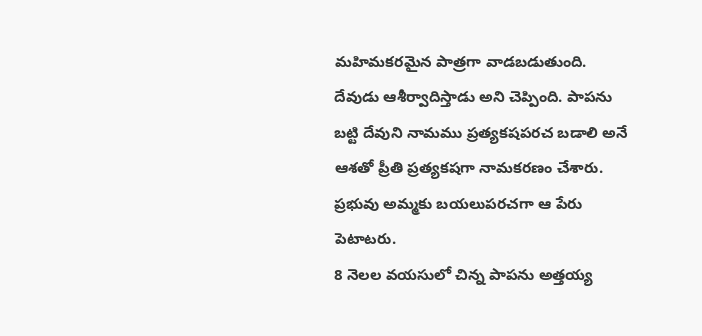మహిమకరమైన పాత్రగా వాడబడుతుంది. దేవుడు ఆశీర్వాదిస్తాడు అని చెప్పింది. పాపను బట్టి దేవుని నామము ప్రత్యకషపరచ బడాలి అనే ఆశతో ప్రీతి ప్రత్యకషగా నామకరణం చేశారు. ప్రభువు అమ్మకు బయలుపరచగా ఆ పేరు పెటాటరు.
8 నెలల వయసులో చిన్న పాపను అత్తయ్య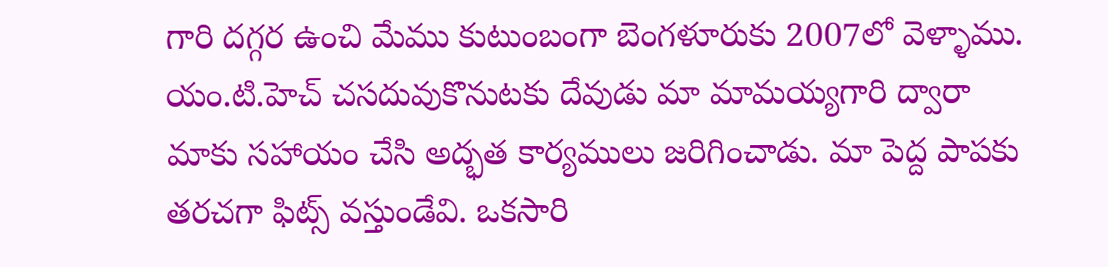గారి దగ్గర ఉంచి మేము కుటుంబంగా బెంగళూరుకు 2007లో వెళ్ళాము. యం.టి.హెచ్ చసదువుకొనుటకు దేవుడు మా మామయ్యగారి ద్వారా మాకు సహాయం చేసి అద్భత కార్యములు జరిగించాడు. మా పెద్ద పాపకు తరచగా ఫిట్స్ వస్తుండేవి. ఒకసారి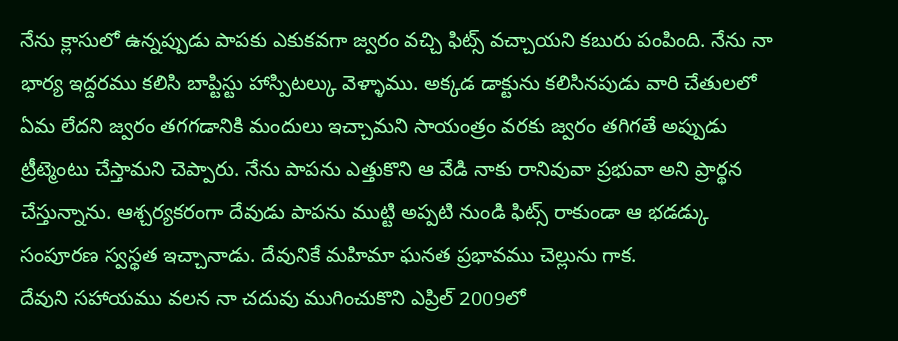నేను క్లాసులో ఉన్నప్పుడు పాపకు ఎకుకవగా జ్వరం వచ్చి ఫిట్స్ వచ్చాయని కబురు పంపింది. నేను నా భార్య ఇద్దరము కలిసి బాప్టిస్టు హాస్పిటల్కు వెళ్ళాము. అక్కడ డాక్టును కలిసినపుడు వారి చేతులలో ఏమ లేదని జ్వరం తగగడానికి మందులు ఇచ్చామని సాయంత్రం వరకు జ్వరం తగిగతే అప్పుడు ట్రీట్మెంటు చేస్తామని చెప్పారు. నేను పాపను ఎత్తుకొని ఆ వేడి నాకు రానివువా ప్రభువా అని ప్రార్థన చేస్తున్నాను. ఆశ్చర్యకరంగా దేవుడు పాపను ముట్టి అప్పటి నుండి ఫిట్స్ రాకుండా ఆ భడడ్కు సంపూరణ స్వస్థత ఇచ్చానాడు. దేవునికే మహిమా ఘనత ప్రభావము చెల్లును గాక.
దేవుని సహాయము వలన నా చదువు ముగించుకొని ఎప్రిల్ 2009లో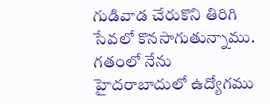గుడివాడ చేరుకొని తిరిగి సేవలో కొనసాగుతున్నాము.
గతంలో నేను హైదరాబాదులో ఉద్యోగము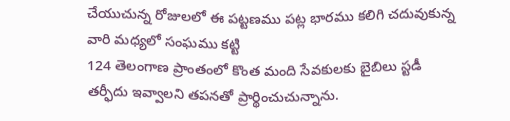చేయుచున్న రోజులలో ఈ పట్టణము పట్ల భారము కలిగి చదువుకున్న వారి మధ్యలో సంఘము కట్టి
124 తెలంగాణ ప్రాంతంలో కొంత మంది సేవకులకు బైబిలు స్టడీ తర్ఫీదు ఇవ్వాలని తపనతో ప్రార్థించుచున్నాను.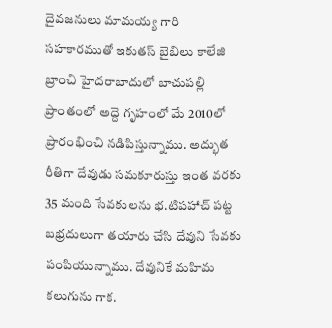దైవజనులు మామయ్య గారి సహకారముతో ఇకుతస్ బైబిలు కాలేజి బ్రాంచి హైదరాబాదులో బాచుపల్లి ప్రాంతంలో అద్దె గృహంలో మే 2010లో ప్రారంభించి నడిపిస్తున్నాము. అద్భుత రీతిగా దేవుడు సమకూరుస్తు ఇంత వరకు 35 మంది సేవకులను భ.టిపహాచ్ పట్ట బభ్రదులుగా తయారు చేసి దేవుని సేవకు పంపియున్నాము. దేవునికే మహిమ కలుగును గాక.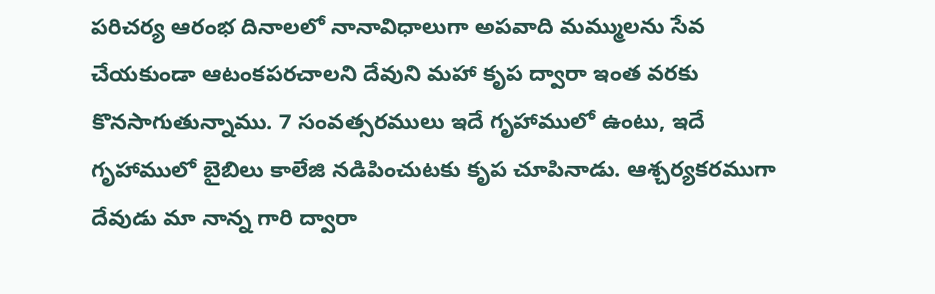పరిచర్య ఆరంభ దినాలలో నానావిధాలుగా అపవాది మమ్ములను సేవ చేయకుండా ఆటంకపరచాలని దేవుని మహా కృప ద్వారా ఇంత వరకు కొనసాగుతున్నాము. 7 సంవత్సరములు ఇదే గృహాములో ఉంటు, ఇదే గృహాములో బైబిలు కాలేజి నడిపించుటకు కృప చూపినాడు. ఆశ్చర్యకరముగా దేవుడు మా నాన్న గారి ద్వారా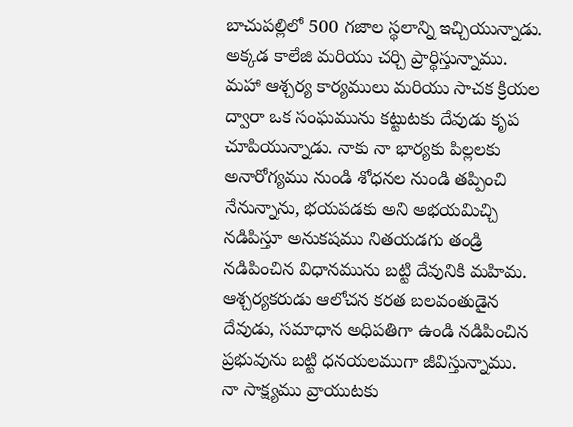బాచుపల్లిలో 500 గజాల స్థలాన్ని ఇచ్చియున్నాడు. అక్కడ కాలేజి మరియు చర్చి ప్రార్థిస్తున్నాము. మహా ఆశ్చర్య కార్యములు మరియు సాచక క్రియల ద్వారా ఒక సంఘమును కట్టుటకు దేవుడు కృప చూపియున్నాడు. నాకు నా భార్యకు పిల్లలకు అనారోగ్యము నుండి శోధనల నుండి తప్పించి నేనున్నాను, భయపడకు అని అభయమిచ్చి నడిపిస్తూ అనుకషము నితయడగు తండ్రి నడిపించిన విధానమును బట్టి దేవునికి మహిమ. ఆశ్చర్యకరుడు ఆలోచన కరత బలవంతుడైన దేవుడు, సమాధాన అధిపతిగా ఉండి నడిపించిన ప్రభువును బట్టి ధనయలముగా జీవిస్తున్నాము.
నా సాక్ష్యము వ్రాయుటకు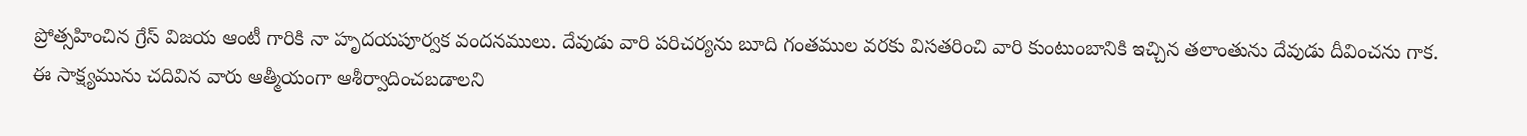ప్రోత్సహించిన గ్రేస్ విజయ ఆంటీ గారికి నా హృదయపూర్వక వందనములు. దేవుడు వారి పరిచర్యను బూది గంతముల వరకు విసతరించి వారి కుంటుంబానికి ఇచ్చిన తలాంతును దేవుడు దీవించను గాక.
ఈ సాక్ష్యమును చదివిన వారు ఆత్మీయంగా ఆశీర్వాదించబడాలని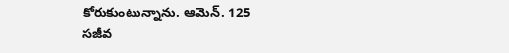కోరుకుంటున్నాను. ఆమెన్. 125
సజీవ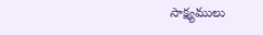సాక్ష్యములు